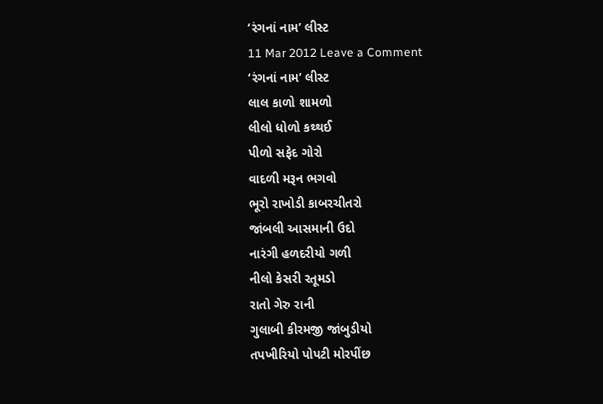‘રંગનાં નામ’ લીસ્ટ
11 Mar 2012 Leave a Comment
‘રંગનાં નામ’ લીસ્ટ
લાલ કાળો શામળો
લીલો ધોળો કથ્થઈ
પીળો સફેદ ગોરો
વાદળી મરૂન ભગવો
ભૂરો રાખોડી કાબરચીતરો
જાંબલી આસમાની ઉદો
નારંગી હળદરીયો ગળી
નીલો કેસરી રતૂમડો
રાતો ગેરુ રાની
ગુલાબી કીરમજી જાંબુડીયો
તપખીરિયો પોપટી મોરપીંછ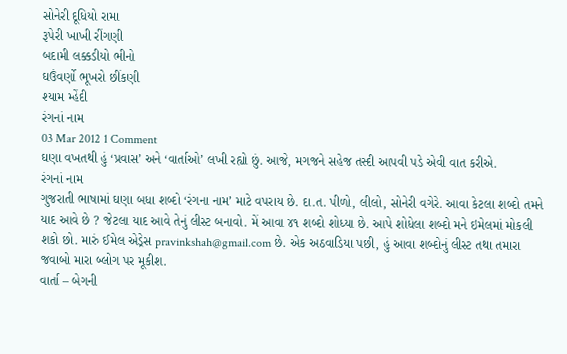સોનેરી દૂધિયો રામા
રૂપેરી ખાખી રીંગણી
બદામી લક્કડીયો ભીનો
ઘઉંવર્ણો ભૂખરો છીંકણી
શ્યામ મ્હેંદી
રંગનાં નામ
03 Mar 2012 1 Comment
ઘણા વખતથી હું ‘પ્રવાસ’ અને ‘વાર્તાઓ’ લખી રહ્યો છું. આજે, મગજને સહેજ તસ્દી આપવી પડે એવી વાત કરીએ.
રંગનાં નામ
ગુજરાતી ભાષામાં ઘણા બધા શબ્દો ‘રંગના નામ’ માટે વપરાય છે. દા.ત. પીળો, લીલો, સોનેરી વગેરે. આવા કેટલા શબ્દો તમને યાદ આવે છે ? જેટલા યાદ આવે તેનું લીસ્ટ બનાવો. મેં આવા ૪૧ શબ્દો શોધ્યા છે. આપે શોધેલા શબ્દો મને ઇમેલમાં મોકલી શકો છો. મારું ઈમેલ એડ્રેસ pravinkshah@gmail.com છે. એક અઠવાડિયા પછી, હું આવા શબ્દોનું લીસ્ટ તથા તમારા જવાબો મારા બ્લોગ પર મૂકીશ.
વાર્તા – બેગની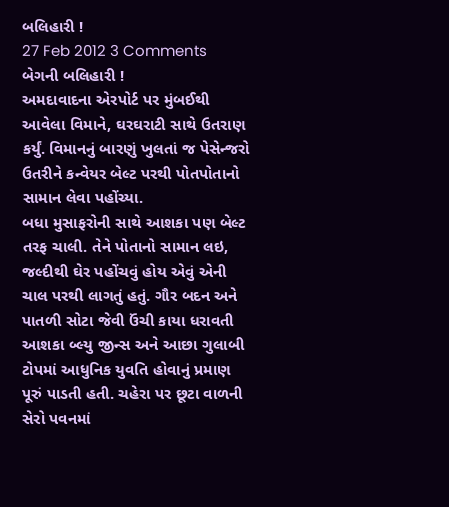બલિહારી !
27 Feb 2012 3 Comments
બેગની બલિહારી !
અમદાવાદના એરપોર્ટ પર મુંબઈથી આવેલા વિમાને, ઘરઘરાટી સાથે ઉતરાણ કર્યું. વિમાનનું બારણું ખુલતાં જ પેસેન્જરો ઉતરીને કન્વેયર બેલ્ટ પરથી પોતપોતાનો સામાન લેવા પહોંચ્યા.
બધા મુસાફરોની સાથે આશકા પણ બેલ્ટ તરફ ચાલી. તેને પોતાનો સામાન લઇ, જલ્દીથી ઘેર પહોંચવું હોય એવું એની ચાલ પરથી લાગતું હતું. ગૌર બદન અને પાતળી સોટા જેવી ઉંચી કાયા ધરાવતી આશકા બ્લ્યુ જીન્સ અને આછા ગુલાબી ટોપમાં આધુનિક યુવતિ હોવાનું પ્રમાણ પૂરું પાડતી હતી. ચહેરા પર છૂટા વાળની સેરો પવનમાં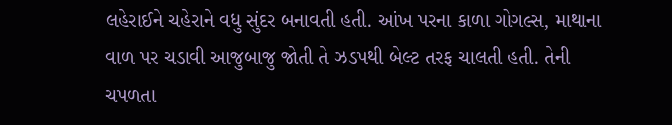લહેરાઈને ચહેરાને વધુ સુંદર બનાવતી હતી. આંખ પરના કાળા ગોગલ્સ, માથાના વાળ પર ચડાવી આજુબાજુ જોતી તે ઝડપથી બેલ્ટ તરફ ચાલતી હતી. તેની ચપળતા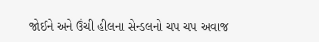જોઈને અને ઉંચી હીલના સેન્ડલનો ચપ ચપ અવાજ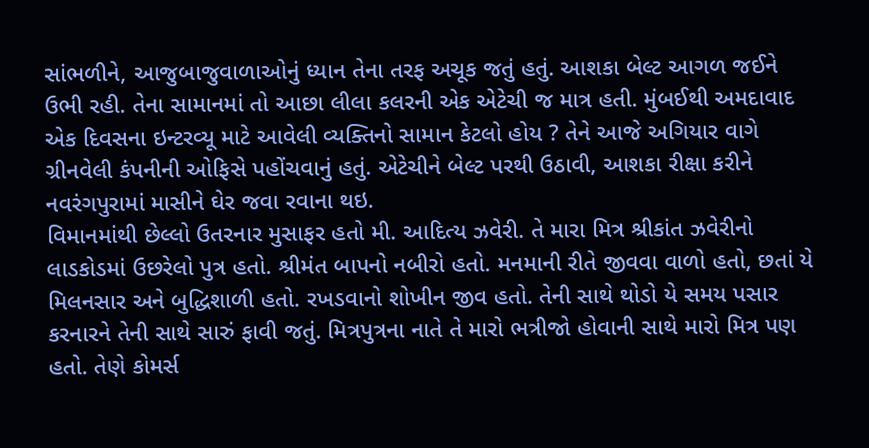સાંભળીને, આજુબાજુવાળાઓનું ધ્યાન તેના તરફ અચૂક જતું હતું. આશકા બેલ્ટ આગળ જઈને ઉભી રહી. તેના સામાનમાં તો આછા લીલા કલરની એક એટેચી જ માત્ર હતી. મુંબઈથી અમદાવાદ એક દિવસના ઇન્ટરવ્યૂ માટે આવેલી વ્યક્તિનો સામાન કેટલો હોય ? તેને આજે અગિયાર વાગે ગ્રીનવેલી કંપનીની ઓફિસે પહોંચવાનું હતું. એટેચીને બેલ્ટ પરથી ઉઠાવી, આશકા રીક્ષા કરીને નવરંગપુરામાં માસીને ઘેર જવા રવાના થઇ.
વિમાનમાંથી છેલ્લો ઉતરનાર મુસાફર હતો મી. આદિત્ય ઝવેરી. તે મારા મિત્ર શ્રીકાંત ઝવેરીનો લાડકોડમાં ઉછરેલો પુત્ર હતો. શ્રીમંત બાપનો નબીરો હતો. મનમાની રીતે જીવવા વાળો હતો, છતાં યે મિલનસાર અને બુદ્ધિશાળી હતો. રખડવાનો શોખીન જીવ હતો. તેની સાથે થોડો યે સમય પસાર કરનારને તેની સાથે સારું ફાવી જતું. મિત્રપુત્રના નાતે તે મારો ભત્રીજો હોવાની સાથે મારો મિત્ર પણ હતો. તેણે કોમર્સ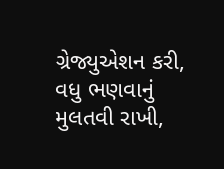ગ્રેજ્યુએશન કરી, વધુ ભણવાનું મુલતવી રાખી,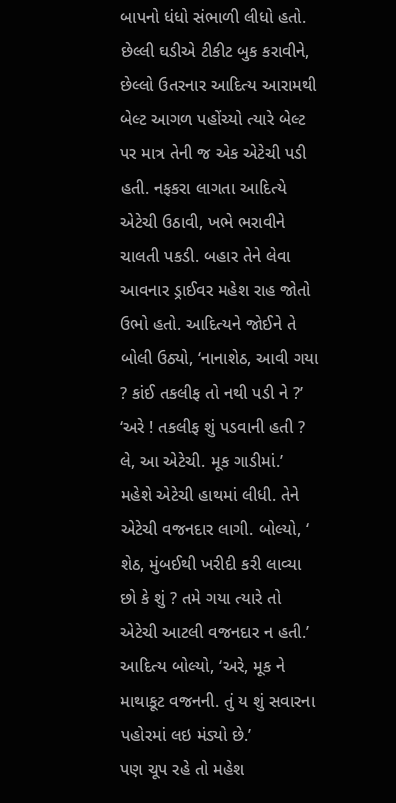બાપનો ધંધો સંભાળી લીધો હતો.
છેલ્લી ઘડીએ ટીકીટ બુક કરાવીને, છેલ્લો ઉતરનાર આદિત્ય આરામથી બેલ્ટ આગળ પહોંચ્યો ત્યારે બેલ્ટ પર માત્ર તેની જ એક એટેચી પડી હતી. નફકરા લાગતા આદિત્યે એટેચી ઉઠાવી, ખભે ભરાવીને ચાલતી પકડી. બહાર તેને લેવા આવનાર ડ્રાઈવર મહેશ રાહ જોતો ઉભો હતો. આદિત્યને જોઈને તે બોલી ઉઠ્યો, ‘નાનાશેઠ, આવી ગયા ? કાંઈ તકલીફ તો નથી પડી ને ?’
‘અરે ! તકલીફ શું પડવાની હતી ? લે, આ એટેચી. મૂક ગાડીમાં.’
મહેશે એટેચી હાથમાં લીધી. તેને એટેચી વજનદાર લાગી. બોલ્યો, ‘ શેઠ, મુંબઈથી ખરીદી કરી લાવ્યા છો કે શું ? તમે ગયા ત્યારે તો એટેચી આટલી વજનદાર ન હતી.’
આદિત્ય બોલ્યો, ‘અરે, મૂક ને માથાકૂટ વજનની. તું ય શું સવારના પહોરમાં લઇ મંડ્યો છે.’
પણ ચૂપ રહે તો મહેશ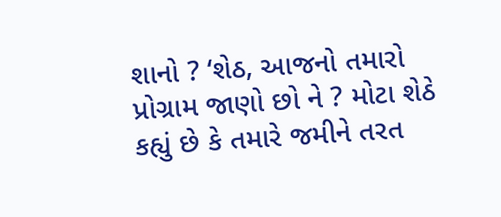શાનો ? ‘શેઠ, આજનો તમારો પ્રોગ્રામ જાણો છો ને ? મોટા શેઠે કહ્યું છે કે તમારે જમીને તરત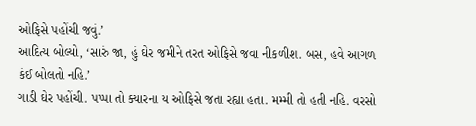ઓફિસે પહોંચી જવું.’
આદિત્ય બોલ્યો, ‘સારું જા, હું ઘેર જમીને તરત ઓફિસે જવા નીકળીશ. બસ, હવે આગળ કંઈ બોલતો નહિ.’
ગાડી ઘેર પહોંચી. પપ્પા તો ક્યારના ય ઓફિસે જતા રહ્યા હતા. મમ્મી તો હતી નહિ. વરસો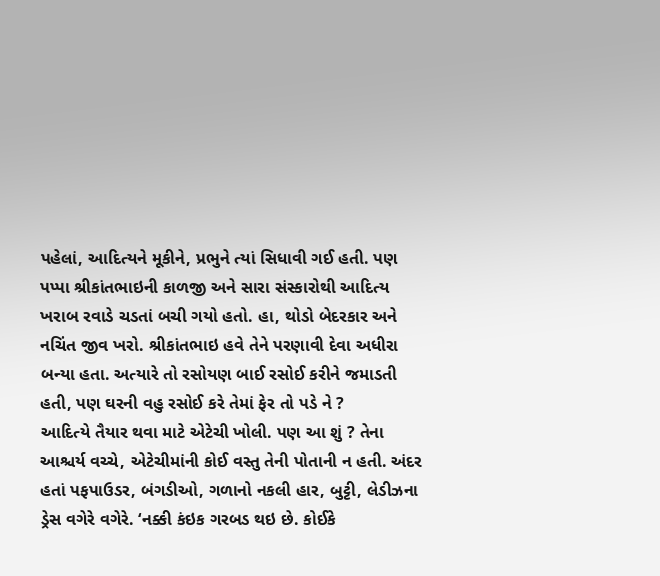પહેલાં, આદિત્યને મૂકીને, પ્રભુને ત્યાં સિધાવી ગઈ હતી. પણ પપ્પા શ્રીકાંતભાઇની કાળજી અને સારા સંસ્કારોથી આદિત્ય ખરાબ રવાડે ચડતાં બચી ગયો હતો. હા, થોડો બેદરકાર અને નચિંત જીવ ખરો. શ્રીકાંતભાઇ હવે તેને પરણાવી દેવા અધીરા બન્યા હતા. અત્યારે તો રસોયણ બાઈ રસોઈ કરીને જમાડતી હતી, પણ ઘરની વહુ રસોઈ કરે તેમાં ફેર તો પડે ને ?
આદિત્યે તૈયાર થવા માટે એટેચી ખોલી. પણ આ શું ? તેના આશ્ચર્ય વચ્ચે, એટેચીમાંની કોઈ વસ્તુ તેની પોતાની ન હતી. અંદર હતાં પફપાઉડર, બંગડીઓ, ગળાનો નકલી હાર, બુટ્ટી, લેડીઝના ડ્રેસ વગેરે વગેરે. ‘નક્કી કંઇક ગરબડ થઇ છે. કોઈકે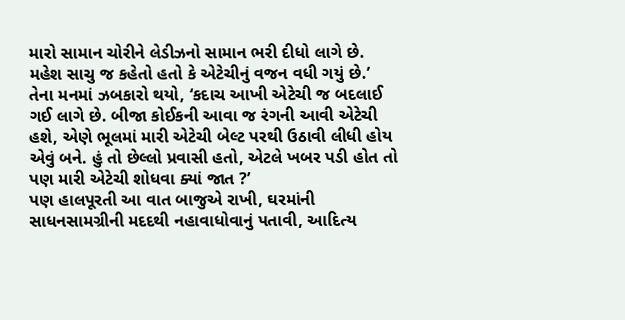મારો સામાન ચોરીને લેડીઝનો સામાન ભરી દીધો લાગે છે. મહેશ સાચુ જ કહેતો હતો કે એટેચીનું વજન વધી ગયું છે.’
તેના મનમાં ઝબકારો થયો, ‘કદાચ આખી એટેચી જ બદલાઈ ગઈ લાગે છે. બીજા કોઈકની આવા જ રંગની આવી એટેચી હશે, એણે ભૂલમાં મારી એટેચી બેલ્ટ પરથી ઉઠાવી લીધી હોય એવું બને. હું તો છેલ્લો પ્રવાસી હતો, એટલે ખબર પડી હોત તો પણ મારી એટેચી શોધવા ક્યાં જાત ?’
પણ હાલપૂરતી આ વાત બાજુએ રાખી, ઘરમાંની સાધનસામગ્રીની મદદથી નહાવાધોવાનું પતાવી, આદિત્ય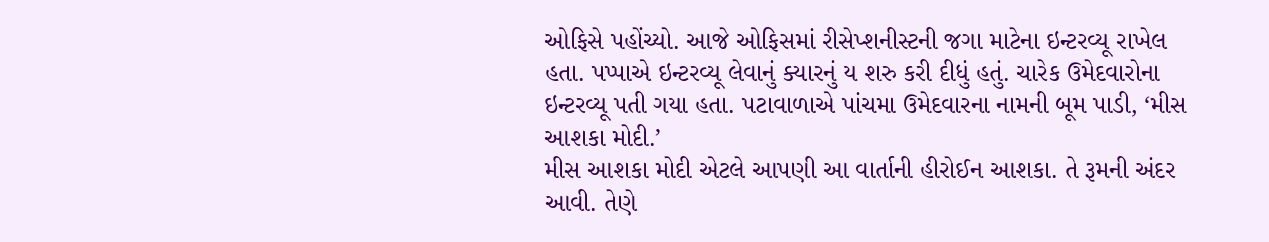ઓફિસે પહોંચ્યો. આજે ઓફિસમાં રીસેપ્શનીસ્ટની જગા માટેના ઇન્ટરવ્યૂ રાખેલ હતા. પપ્પાએ ઇન્ટરવ્યૂ લેવાનું ક્યારનું ય શરુ કરી દીધું હતું. ચારેક ઉમેદવારોના ઇન્ટરવ્યૂ પતી ગયા હતા. પટાવાળાએ પાંચમા ઉમેદવારના નામની બૂમ પાડી, ‘મીસ આશકા મોદી.’
મીસ આશકા મોદી એટલે આપણી આ વાર્તાની હીરોઈન આશકા. તે રૂમની અંદર આવી. તેણે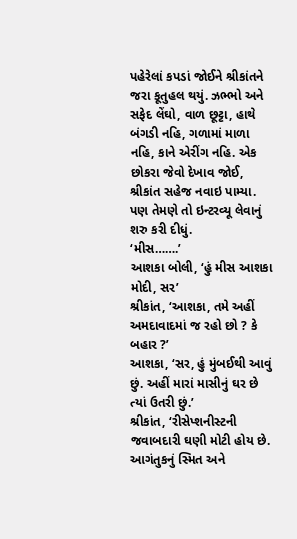પહેરેલાં કપડાં જોઈને શ્રીકાંતને જરા કૂતુહલ થયું. ઝભ્ભો અને સફેદ લેંઘો, વાળ છૂટ્ટા, હાથે બંગડી નહિ, ગળામાં માળા નહિ, કાને એરીંગ નહિ. એક છોકરા જેવો દેખાવ જોઈ, શ્રીકાંત સહેજ નવાઇ પામ્યા. પણ તેમણે તો ઇન્ટરવ્યૂ લેવાનું શરુ કરી દીધું.
‘મીસ…….’
આશકા બોલી, ‘હું મીસ આશકા મોદી, સર’
શ્રીકાંત, ‘આશકા, તમે અહીં અમદાવાદમાં જ રહો છો ? કે બહાર ?’
આશકા, ‘સર, હું મુંબઈથી આવું છું. અહીં મારાં માસીનું ઘર છે ત્યાં ઉતરી છું.’
શ્રીકાંત, ‘રીસેપ્શનીસ્ટની જવાબદારી ઘણી મોટી હોય છે. આગંતુકનું સ્મિત અને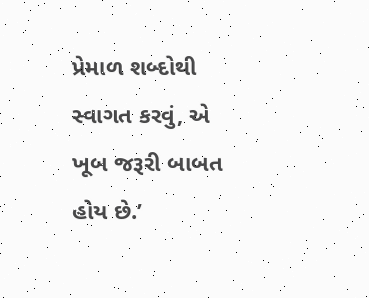પ્રેમાળ શબ્દોથી સ્વાગત કરવું, એ ખૂબ જરૂરી બાબત હોય છે.’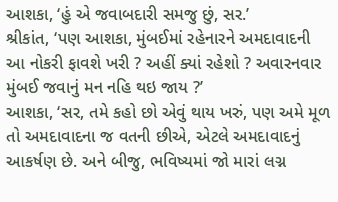આશકા, ‘હું એ જવાબદારી સમજુ છું, સર.’
શ્રીકાંત, ‘પણ આશકા, મુંબઈમાં રહેનારને અમદાવાદની આ નોકરી ફાવશે ખરી ? અહીં ક્યાં રહેશો ? અવારનવાર મુંબઈ જવાનું મન નહિ થઇ જાય ?’
આશકા, ‘સર, તમે કહો છો એવું થાય ખરું, પણ અમે મૂળ તો અમદાવાદના જ વતની છીએ, એટલે અમદાવાદનું આકર્ષણ છે. અને બીજુ, ભવિષ્યમાં જો મારાં લગ્ન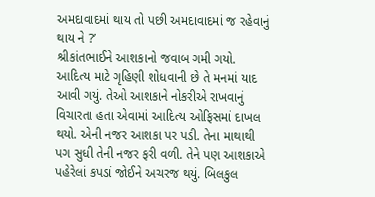અમદાવાદમાં થાય તો પછી અમદાવાદમાં જ રહેવાનું થાય ને ?’
શ્રીકાંતભાઈને આશકાનો જવાબ ગમી ગયો. આદિત્ય માટે ગૃહિણી શોધવાની છે તે મનમાં યાદ આવી ગયું. તેઓ આશકાને નોકરીએ રાખવાનું વિચારતા હતા એવામાં આદિત્ય ઓફિસમાં દાખલ થયો. એની નજર આશકા પર પડી. તેના માથાથી પગ સુધી તેની નજર ફરી વળી. તેને પણ આશકાએ પહેરેલાં કપડાં જોઈને અચરજ થયું. બિલકુલ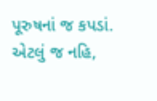પૂરુષનાં જ કપડાં. એટલું જ નહિ,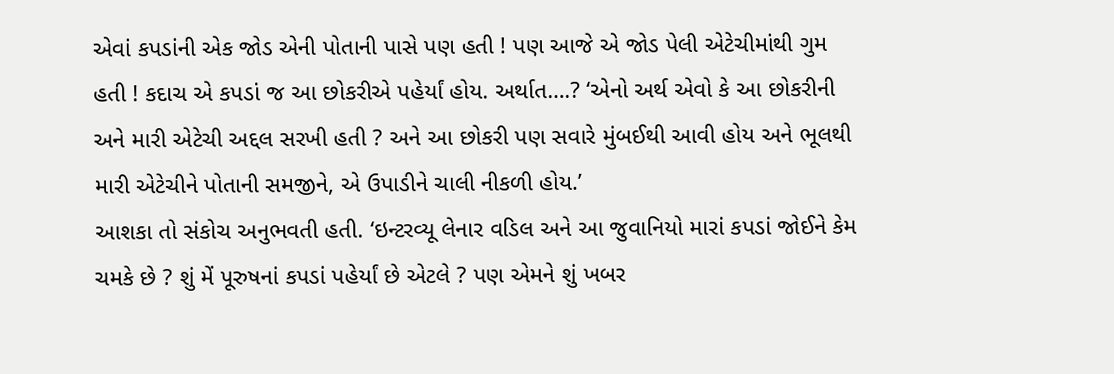એવાં કપડાંની એક જોડ એની પોતાની પાસે પણ હતી ! પણ આજે એ જોડ પેલી એટેચીમાંથી ગુમ હતી ! કદાચ એ કપડાં જ આ છોકરીએ પહેર્યાં હોય. અર્થાત….? ‘એનો અર્થ એવો કે આ છોકરીની અને મારી એટેચી અદ્દલ સરખી હતી ? અને આ છોકરી પણ સવારે મુંબઈથી આવી હોય અને ભૂલથી મારી એટેચીને પોતાની સમજીને, એ ઉપાડીને ચાલી નીકળી હોય.’
આશકા તો સંકોચ અનુભવતી હતી. ‘ઇન્ટરવ્યૂ લેનાર વડિલ અને આ જુવાનિયો મારાં કપડાં જોઈને કેમ ચમકે છે ? શું મેં પૂરુષનાં કપડાં પહેર્યાં છે એટલે ? પણ એમને શું ખબર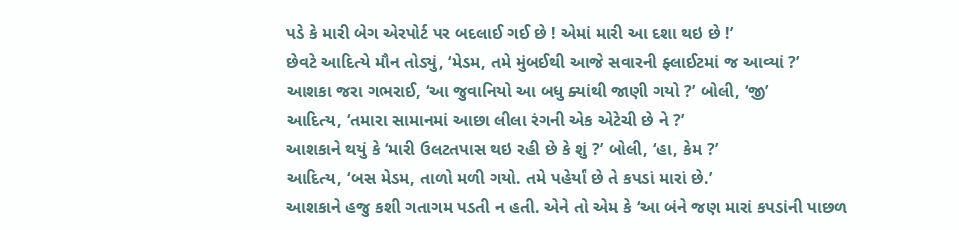પડે કે મારી બેગ એરપોર્ટ પર બદલાઈ ગઈ છે ! એમાં મારી આ દશા થઇ છે !’
છેવટે આદિત્યે મૌન તોડ્યું, ‘મેડમ, તમે મુંબઈથી આજે સવારની ફ્લાઈટમાં જ આવ્યાં ?’
આશકા જરા ગભરાઈ, ‘આ જુવાનિયો આ બધુ ક્યાંથી જાણી ગયો ?’ બોલી, ‘જી’
આદિત્ય, ‘તમારા સામાનમાં આછા લીલા રંગની એક એટેચી છે ને ?’
આશકાને થયું કે ‘મારી ઉલટતપાસ થઇ રહી છે કે શું ?’ બોલી, ‘હા, કેમ ?’
આદિત્ય, ‘બસ મેડમ, તાળો મળી ગયો. તમે પહેર્યાં છે તે કપડાં મારાં છે.’
આશકાને હજુ કશી ગતાગમ પડતી ન હતી. એને તો એમ કે ‘આ બંને જણ મારાં કપડાંની પાછળ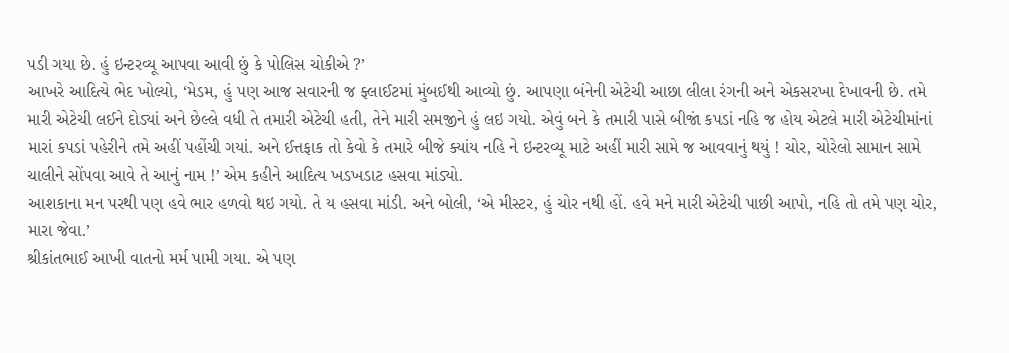પડી ગયા છે. હું ઇન્ટરવ્યૂ આપવા આવી છું કે પોલિસ ચોકીએ ?’
આખરે આદિત્યે ભેદ ખોલ્યો, ‘મેડમ, હું પણ આજ સવારની જ ફ્લાઈટમાં મુંબઈથી આવ્યો છું. આપણા બંનેની એટેચી આછા લીલા રંગની અને એકસરખા દેખાવની છે. તમે મારી એટેચી લઈને દોડ્યાં અને છેલ્લે વધી તે તમારી એટેચી હતી, તેને મારી સમજીને હું લઇ ગયો. એવું બને કે તમારી પાસે બીજાં કપડાં નહિ જ હોય એટલે મારી એટેચીમાંનાં મારાં કપડાં પહેરીને તમે અહીં પહોંચી ગયાં. અને ઈત્તફાક તો કેવો કે તમારે બીજે ક્યાંય નહિ ને ઇન્ટરવ્યૂ માટે અહીં મારી સામે જ આવવાનું થયું ! ચોર, ચોરેલો સામાન સામે ચાલીને સોંપવા આવે તે આનું નામ !’ એમ કહીને આદિત્ય ખડખડાટ હસવા માંડ્યો.
આશકાના મન પરથી પણ હવે ભાર હળવો થઇ ગયો. તે ય હસવા માંડી. અને બોલી, ‘એ મીસ્ટર, હું ચોર નથી હોં. હવે મને મારી એટેચી પાછી આપો, નહિ તો તમે પણ ચોર, મારા જેવા.’
શ્રીકાંતભાઈ આખી વાતનો મર્મ પામી ગયા. એ પણ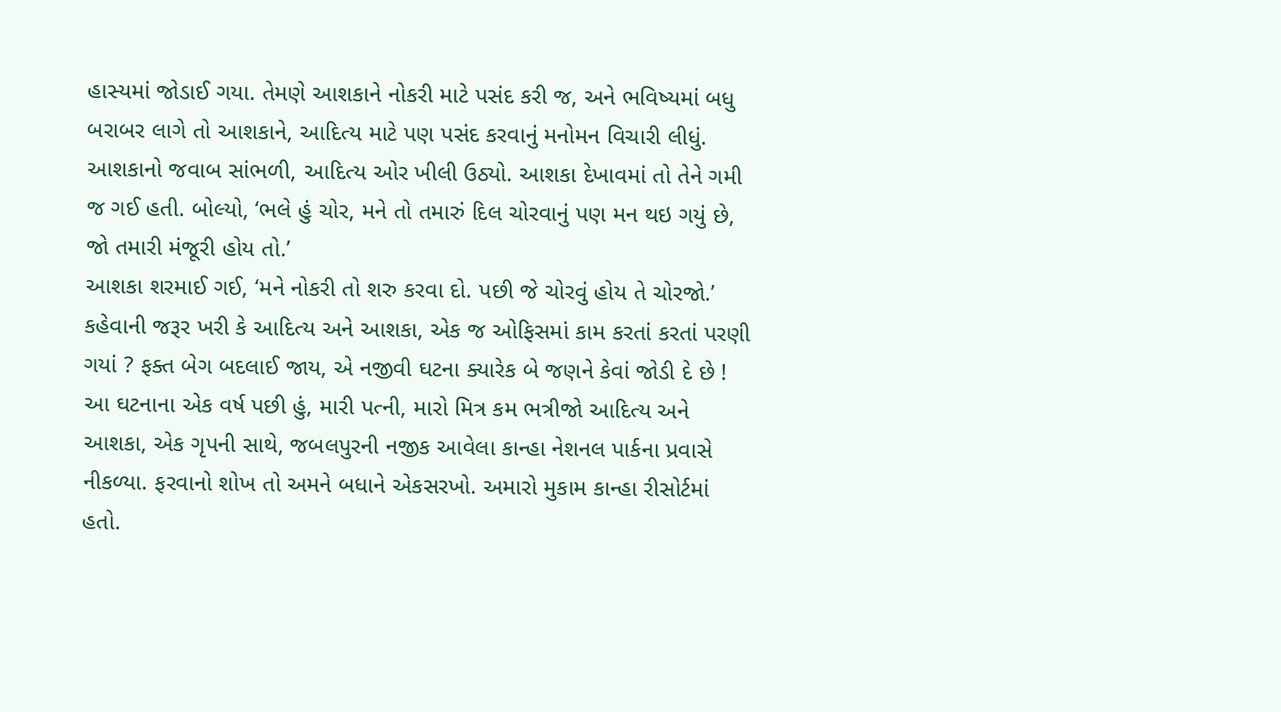હાસ્યમાં જોડાઈ ગયા. તેમણે આશકાને નોકરી માટે પસંદ કરી જ, અને ભવિષ્યમાં બધુ બરાબર લાગે તો આશકાને, આદિત્ય માટે પણ પસંદ કરવાનું મનોમન વિચારી લીધું.
આશકાનો જવાબ સાંભળી, આદિત્ય ઓર ખીલી ઉઠ્યો. આશકા દેખાવમાં તો તેને ગમી જ ગઈ હતી. બોલ્યો, ‘ભલે હું ચોર, મને તો તમારું દિલ ચોરવાનું પણ મન થઇ ગયું છે, જો તમારી મંજૂરી હોય તો.’
આશકા શરમાઈ ગઈ, ‘મને નોકરી તો શરુ કરવા દો. પછી જે ચોરવું હોય તે ચોરજો.’
કહેવાની જરૂર ખરી કે આદિત્ય અને આશકા, એક જ ઓફિસમાં કામ કરતાં કરતાં પરણી ગયાં ? ફક્ત બેગ બદલાઈ જાય, એ નજીવી ઘટના ક્યારેક બે જણને કેવાં જોડી દે છે !
આ ઘટનાના એક વર્ષ પછી હું, મારી પત્ની, મારો મિત્ર કમ ભત્રીજો આદિત્ય અને આશકા, એક ગૃપની સાથે, જબલપુરની નજીક આવેલા કાન્હા નેશનલ પાર્કના પ્રવાસે નીકળ્યા. ફરવાનો શોખ તો અમને બધાને એકસરખો. અમારો મુકામ કાન્હા રીસોર્ટમાં હતો.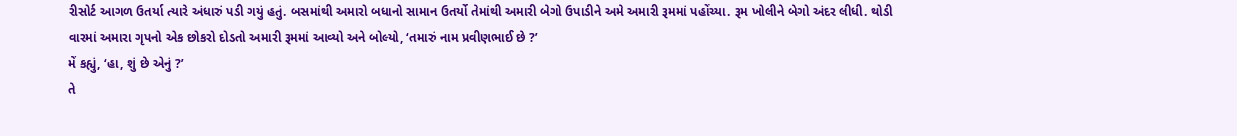રીસોર્ટ આગળ ઉતર્યા ત્યારે અંધારું પડી ગયું હતું. બસમાંથી અમારો બધાનો સામાન ઉતર્યો તેમાંથી અમારી બેગો ઉપાડીને અમે અમારી રૂમમાં પહોંચ્યા. રૂમ ખોલીને બેગો અંદર લીધી. થોડી વારમાં અમારા ગૃપનો એક છોકરો દોડતો અમારી રૂમમાં આવ્યો અને બોલ્યો, ‘તમારું નામ પ્રવીણભાઈ છે ?’
મેં કહ્યું, ‘હા, શું છે એનું ?’
તે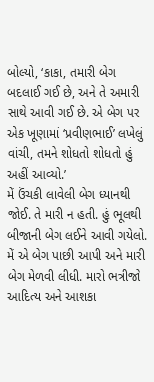બોલ્યો, ‘કાકા, તમારી બેગ બદલાઈ ગઈ છે, અને તે અમારી સાથે આવી ગઈ છે. એ બેગ પર એક ખૂણામાં ‘પ્રવીણભાઈ’ લખેલું વાંચી, તમને શોધતો શોધતો હું અહીં આવ્યો.’
મેં ઉંચકી લાવેલી બેગ ધ્યાનથી જોઈ. તે મારી ન હતી. હું ભૂલથી બીજાની બેગ લઈને આવી ગયેલો. મેં એ બેગ પાછી આપી અને મારી બેગ મેળવી લીધી. મારો ભત્રીજો આદિત્ય અને આશકા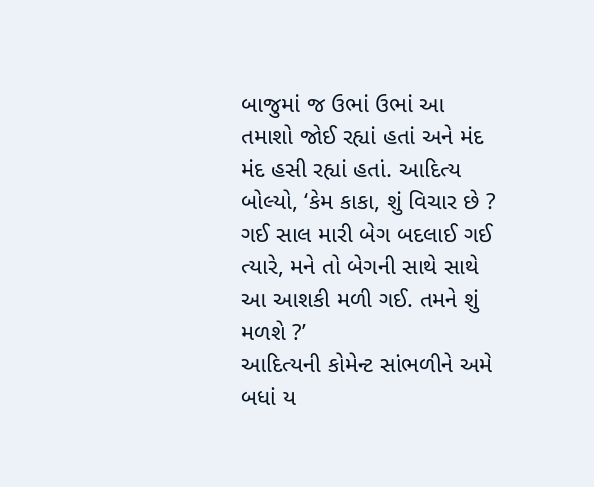બાજુમાં જ ઉભાં ઉભાં આ તમાશો જોઈ રહ્યાં હતાં અને મંદ મંદ હસી રહ્યાં હતાં. આદિત્ય બોલ્યો, ‘કેમ કાકા, શું વિચાર છે ? ગઈ સાલ મારી બેગ બદલાઈ ગઈ ત્યારે, મને તો બેગની સાથે સાથે આ આશકી મળી ગઈ. તમને શું મળશે ?’
આદિત્યની કોમેન્ટ સાંભળીને અમે બધાં ય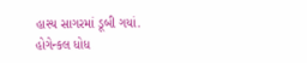હાસ્ય સાગરમાં ડૂબી ગયાં.
હોગેન્કલ ધોધ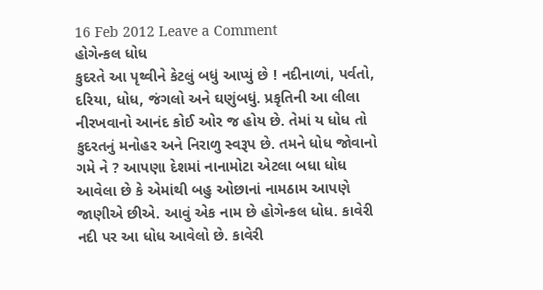16 Feb 2012 Leave a Comment
હોગેન્કલ ધોધ
કુદરતે આ પૃથ્વીને કેટલું બધું આપ્યું છે ! નદીનાળાં, પર્વતો, દરિયા, ધોધ, જંગલો અને ઘણુંબધું. પ્રકૃતિની આ લીલા નીરખવાનો આનંદ કોઈ ઓર જ હોય છે. તેમાં ય ધોધ તો કુદરતનું મનોહર અને નિરાળુ સ્વરૂપ છે. તમને ધોધ જોવાનો ગમે ને ? આપણા દેશમાં નાનામોટા એટલા બધા ધોધ આવેલા છે કે એમાંથી બહુ ઓછાનાં નામઠામ આપણે જાણીએ છીએ. આવું એક નામ છે હોગેન્કલ ધોધ. કાવેરી નદી પર આ ધોધ આવેલો છે. કાવેરી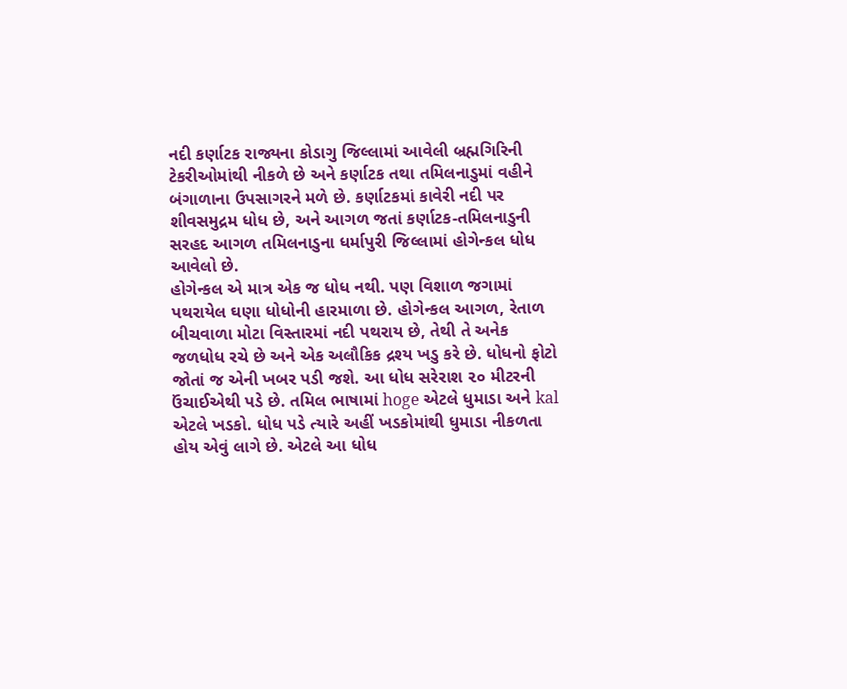નદી કર્ણાટક રાજ્યના કોડાગુ જિલ્લામાં આવેલી બ્રહ્મગિરિની ટેકરીઓમાંથી નીકળે છે અને કર્ણાટક તથા તમિલનાડુમાં વહીને બંગાળાના ઉપસાગરને મળે છે. કર્ણાટકમાં કાવેરી નદી પર શીવસમુદ્રમ ધોધ છે, અને આગળ જતાં કર્ણાટક-તમિલનાડુની સરહદ આગળ તમિલનાડુના ધર્માપુરી જિલ્લામાં હોગેન્કલ ધોધ આવેલો છે.
હોગેન્કલ એ માત્ર એક જ ધોધ નથી. પણ વિશાળ જગામાં પથરાયેલ ઘણા ધોધોની હારમાળા છે. હોગેન્કલ આગળ, રેતાળ બીચવાળા મોટા વિસ્તારમાં નદી પથરાય છે, તેથી તે અનેક જળધોધ રચે છે અને એક અલૌકિક દ્રશ્ય ખડુ કરે છે. ધોધનો ફોટો જોતાં જ એની ખબર પડી જશે. આ ધોધ સરેરાશ ૨૦ મીટરની ઉંચાઈએથી પડે છે. તમિલ ભાષામાં hoge એટલે ધુમાડા અને kal એટલે ખડકો. ધોધ પડે ત્યારે અહીં ખડકોમાંથી ધુમાડા નીકળતા હોય એવું લાગે છે. એટલે આ ધોધ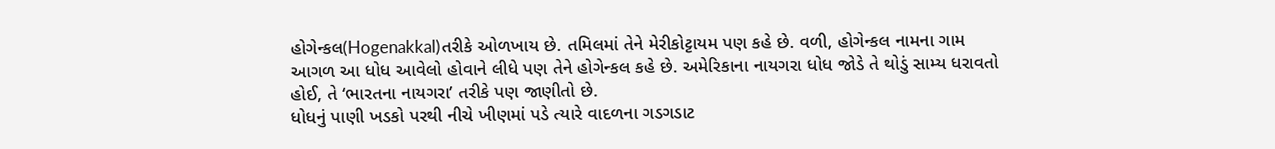હોગેન્કલ(Hogenakkal)તરીકે ઓળખાય છે. તમિલમાં તેને મેરીકોટ્ટાયમ પણ કહે છે. વળી, હોગેન્કલ નામના ગામ આગળ આ ધોધ આવેલો હોવાને લીધે પણ તેને હોગેન્કલ કહે છે. અમેરિકાના નાયગરા ધોધ જોડે તે થોડું સામ્ય ધરાવતો હોઈ, તે ‘ભારતના નાયગરા’ તરીકે પણ જાણીતો છે.
ધોધનું પાણી ખડકો પરથી નીચે ખીણમાં પડે ત્યારે વાદળના ગડગડાટ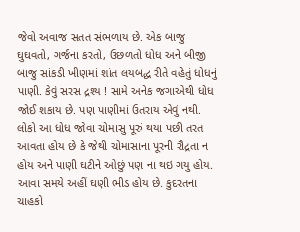જેવો અવાજ સતત સંભળાય છે. એક બાજુ ઘુઘવતો, ગર્જના કરતો, ઉછળતો ધોધ અને બીજી બાજુ સાંકડી ખીણમાં શાંત લયબદ્ધ રીતે વહેતું ધોધનું પાણી. કેવું સરસ દ્રશ્ય ! સામે અનેક જગાએથી ધોધ જોઈ શકાય છે. પણ પાણીમાં ઉતરાય એવું નથી. લોકો આ ધોધ જોવા ચોમાસુ પૂરું થયા પછી તરત આવતા હોય છે કે જેથી ચોમાસાના પૂરની રૌદ્રતા ન હોય અને પાણી ઘટીને ઓછું પણ ના થઇ ગયુ હોય. આવા સમયે અહીં ઘણી ભીડ હોય છે. કુદરતના ચાહકો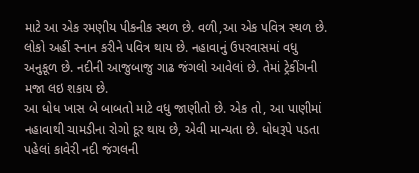માટે આ એક રમણીય પીકનીક સ્થળ છે. વળી,આ એક પવિત્ર સ્થળ છે. લોકો અહીં સ્નાન કરીને પવિત્ર થાય છે. નહાવાનું ઉપરવાસમાં વધુ અનુકૂળ છે. નદીની આજુબાજુ ગાઢ જંગલો આવેલાં છે. તેમાં ટ્રેકીંગની મજા લઇ શકાય છે.
આ ધોધ ખાસ બે બાબતો માટે વધુ જાણીતો છે. એક તો, આ પાણીમાં નહાવાથી ચામડીના રોગો દૂર થાય છે, એવી માન્યતા છે. ધોધરૂપે પડતા પહેલાં કાવેરી નદી જંગલની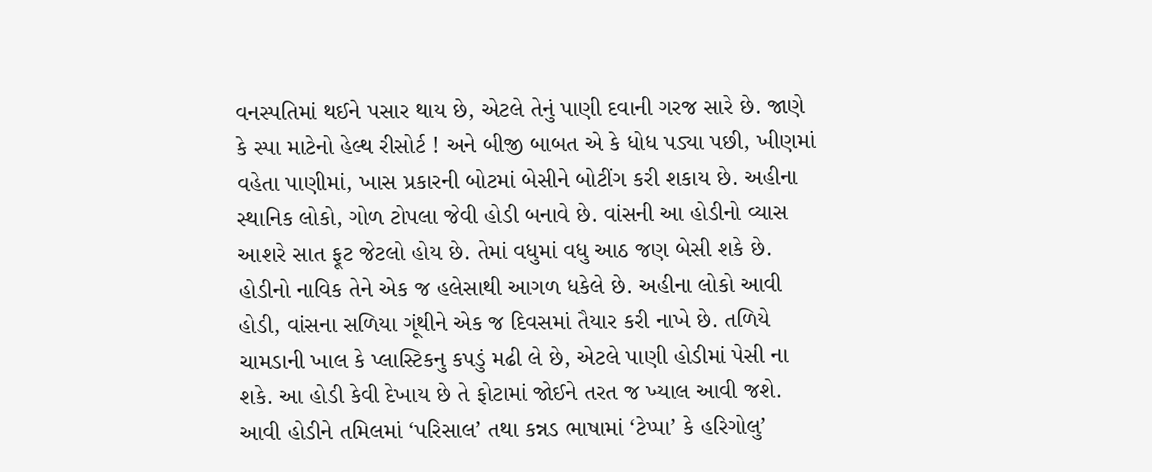વનસ્પતિમાં થઈને પસાર થાય છે, એટલે તેનું પાણી દવાની ગરજ સારે છે. જાણે કે સ્પા માટેનો હેલ્થ રીસોર્ટ ! અને બીજી બાબત એ કે ધોધ પડ્યા પછી, ખીણમાં વહેતા પાણીમાં, ખાસ પ્રકારની બોટમાં બેસીને બોટીંગ કરી શકાય છે. અહીના સ્થાનિક લોકો, ગોળ ટોપલા જેવી હોડી બનાવે છે. વાંસની આ હોડીનો વ્યાસ આશરે સાત ફૂટ જેટલો હોય છે. તેમાં વધુમાં વધુ આઠ જણ બેસી શકે છે. હોડીનો નાવિક તેને એક જ હલેસાથી આગળ ધકેલે છે. અહીના લોકો આવી હોડી, વાંસના સળિયા ગૂંથીને એક જ દિવસમાં તૈયાર કરી નાખે છે. તળિયે ચામડાની ખાલ કે પ્લાસ્ટિકનુ કપડું મઢી લે છે, એટલે પાણી હોડીમાં પેસી ના શકે. આ હોડી કેવી દેખાય છે તે ફોટામાં જોઈને તરત જ ખ્યાલ આવી જશે. આવી હોડીને તમિલમાં ‘પરિસાલ’ તથા કન્નડ ભાષામાં ‘ટેપ્પા’ કે હરિગોલુ’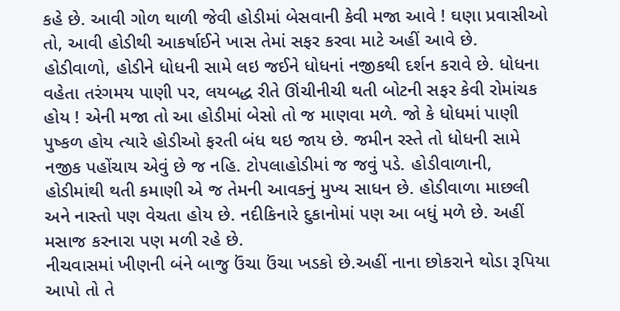કહે છે. આવી ગોળ થાળી જેવી હોડીમાં બેસવાની કેવી મજા આવે ! ઘણા પ્રવાસીઓ તો, આવી હોડીથી આકર્ષાઈને ખાસ તેમાં સફર કરવા માટે અહીં આવે છે. હોડીવાળો, હોડીને ધોધની સામે લઇ જઈને ધોધનાં નજીકથી દર્શન કરાવે છે. ધોધના વહેતા તરંગમય પાણી પર, લયબદ્ધ રીતે ઊંચીનીચી થતી બોટની સફર કેવી રોમાંચક હોય ! એની મજા તો આ હોડીમાં બેસો તો જ માણવા મળે. જો કે ધોધમાં પાણી પુષ્કળ હોય ત્યારે હોડીઓ ફરતી બંધ થઇ જાય છે. જમીન રસ્તે તો ધોધની સામે નજીક પહોંચાય એવું છે જ નહિ. ટોપલાહોડીમાં જ જવું પડે. હોડીવાળાની, હોડીમાંથી થતી કમાણી એ જ તેમની આવકનું મુખ્ય સાધન છે. હોડીવાળા માછલી અને નાસ્તો પણ વેચતા હોય છે. નદીકિનારે દુકાનોમાં પણ આ બધું મળે છે. અહીં મસાજ કરનારા પણ મળી રહે છે.
નીચવાસમાં ખીણની બંને બાજુ ઉંચા ઉંચા ખડકો છે.અહીં નાના છોકરાને થોડા રૂપિયા આપો તો તે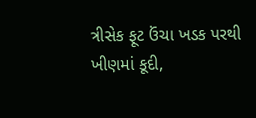ત્રીસેક ફૂટ ઉંચા ખડક પરથી ખીણમાં કૂદી,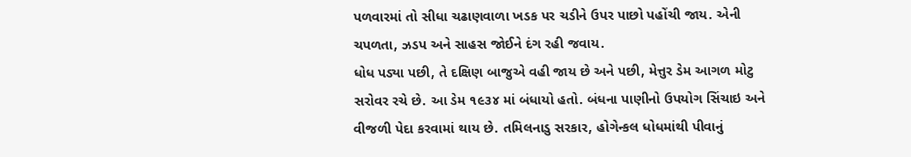પળવારમાં તો સીધા ચઢાણવાળા ખડક પર ચડીને ઉપર પાછો પહોંચી જાય. એની ચપળતા, ઝડપ અને સાહસ જોઈને દંગ રહી જવાય.
ધોધ પડ્યા પછી, તે દક્ષિણ બાજુએ વહી જાય છે અને પછી, મેત્તુર ડેમ આગળ મોટુ સરોવર રચે છે. આ ડેમ ૧૯૩૪ માં બંધાયો હતો. બંધના પાણીનો ઉપયોગ સિંચાઇ અને વીજળી પેદા કરવામાં થાય છે. તમિલનાડુ સરકાર, હોગેન્કલ ધોધમાંથી પીવાનું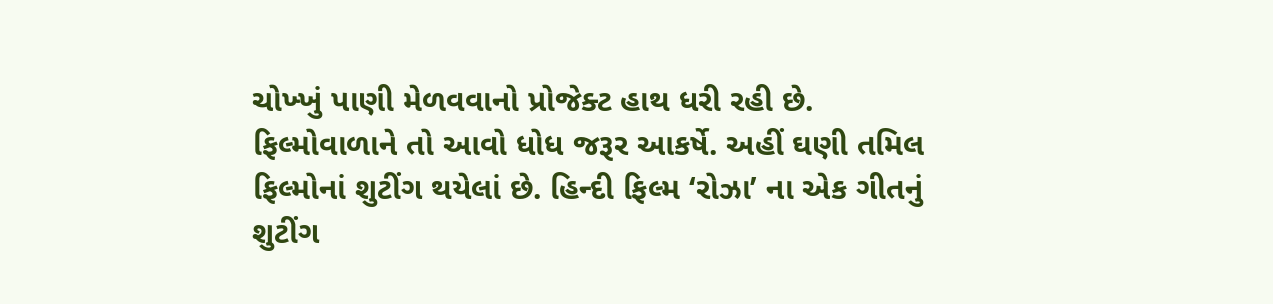ચોખ્ખું પાણી મેળવવાનો પ્રોજેક્ટ હાથ ધરી રહી છે.
ફિલ્મોવાળાને તો આવો ધોધ જરૂર આકર્ષે. અહીં ઘણી તમિલ ફિલ્મોનાં શુટીંગ થયેલાં છે. હિન્દી ફિલ્મ ‘રોઝા’ ના એક ગીતનું શુટીંગ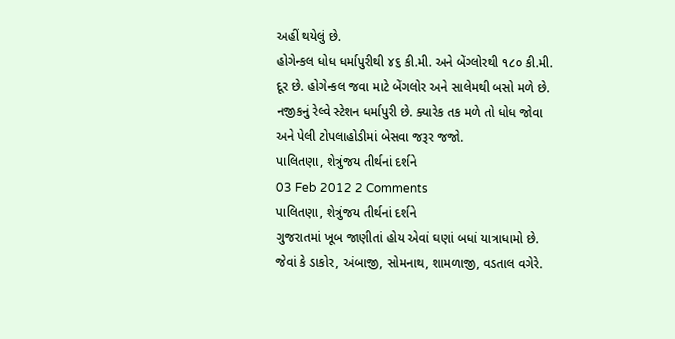અહીં થયેલું છે.
હોગેન્કલ ધોધ ધર્માપુરીથી ૪૬ કી.મી. અને બેંગ્લોરથી ૧૮૦ કી.મી. દૂર છે. હોગેન્કલ જવા માટે બેંગલોર અને સાલેમથી બસો મળે છે. નજીકનું રેલ્વે સ્ટેશન ધર્માપુરી છે. ક્યારેક તક મળે તો ધોધ જોવા અને પેલી ટોપલાહોડીમાં બેસવા જરૂર જજો.
પાલિતણા, શેત્રુંજય તીર્થનાં દર્શને
03 Feb 2012 2 Comments
પાલિતણા, શેત્રુંજય તીર્થનાં દર્શને
ગુજરાતમાં ખૂબ જાણીતાં હોય એવાં ઘણાં બધાં યાત્રાધામો છે. જેવાં કે ડાકોર, અંબાજી, સોમનાથ, શામળાજી, વડતાલ વગેરે.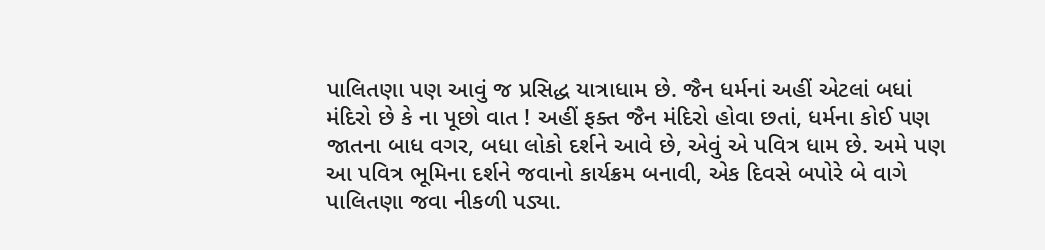પાલિતણા પણ આવું જ પ્રસિદ્ધ યાત્રાધામ છે. જૈન ધર્મનાં અહીં એટલાં બધાં મંદિરો છે કે ના પૂછો વાત ! અહીં ફક્ત જૈન મંદિરો હોવા છતાં, ધર્મના કોઈ પણ જાતના બાધ વગર, બધા લોકો દર્શને આવે છે, એવું એ પવિત્ર ધામ છે. અમે પણ આ પવિત્ર ભૂમિના દર્શને જવાનો કાર્યક્રમ બનાવી, એક દિવસે બપોરે બે વાગે પાલિતણા જવા નીકળી પડ્યા.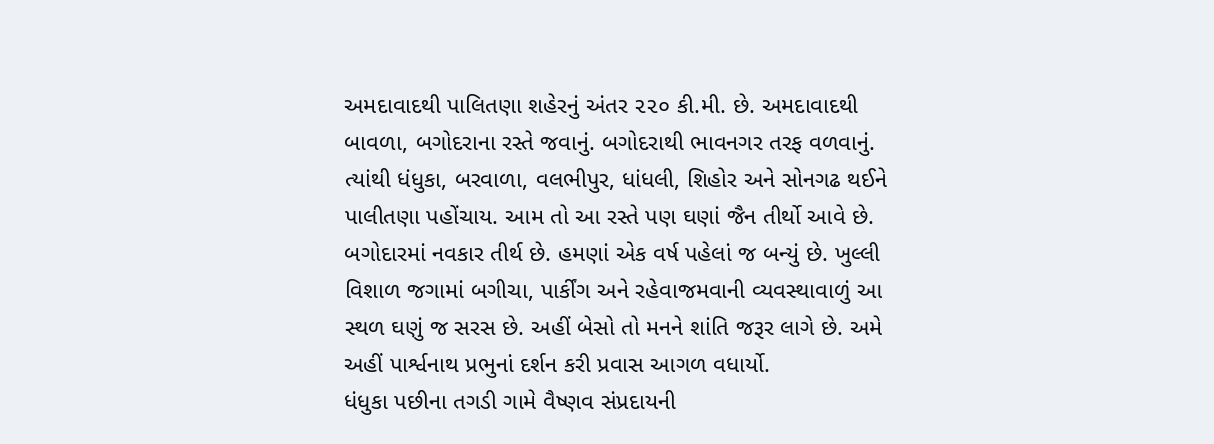અમદાવાદથી પાલિતણા શહેરનું અંતર ૨૨૦ કી.મી. છે. અમદાવાદથી બાવળા, બગોદરાના રસ્તે જવાનું. બગોદરાથી ભાવનગર તરફ વળવાનું. ત્યાંથી ધંધુકા, બરવાળા, વલભીપુર, ધાંધલી, શિહોર અને સોનગઢ થઈને પાલીતણા પહોંચાય. આમ તો આ રસ્તે પણ ઘણાં જૈન તીર્થો આવે છે. બગોદારમાં નવકાર તીર્થ છે. હમણાં એક વર્ષ પહેલાં જ બન્યું છે. ખુલ્લી વિશાળ જગામાં બગીચા, પાર્કીંગ અને રહેવાજમવાની વ્યવસ્થાવાળું આ સ્થળ ઘણું જ સરસ છે. અહીં બેસો તો મનને શાંતિ જરૂર લાગે છે. અમે અહીં પાર્શ્વનાથ પ્રભુનાં દર્શન કરી પ્રવાસ આગળ વધાર્યો.
ધંધુકા પછીના તગડી ગામે વૈષ્ણવ સંપ્રદાયની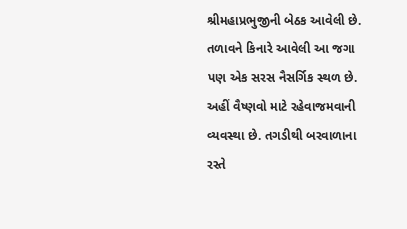શ્રીમહાપ્રભુજીની બેઠક આવેલી છે. તળાવને કિનારે આવેલી આ જગા પણ એક સરસ નૈસર્ગિક સ્થળ છે. અહીં વૈષ્ણવો માટે રહેવાજમવાની વ્યવસ્થા છે. તગડીથી બરવાળાના રસ્તે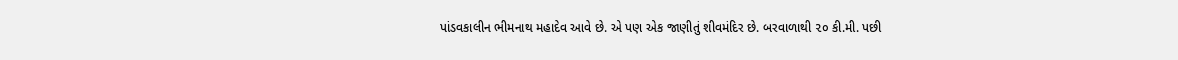પાંડવકાલીન ભીમનાથ મહાદેવ આવે છે. એ પણ એક જાણીતું શીવમંદિર છે. બરવાળાથી ૨૦ કી.મી. પછી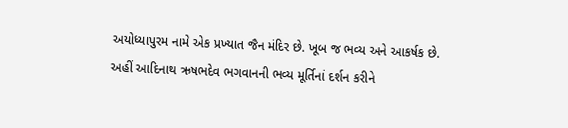અયોધ્યાપુરમ નામે એક પ્રખ્યાત જૈન મંદિર છે. ખૂબ જ ભવ્ય અને આકર્ષક છે. અહીં આદિનાથ ઋષભદેવ ભગવાનની ભવ્ય મૂર્તિનાં દર્શન કરીને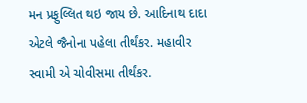મન પ્રફુલ્લિત થઇ જાય છે. આદિનાથ દાદા એટલે જૈનોના પહેલા તીર્થંકર. મહાવીર સ્વામી એ ચોવીસમા તીર્થંકર.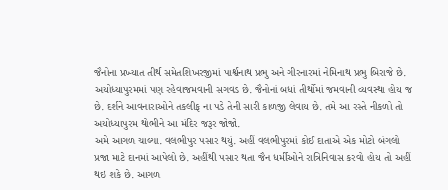જૈનોના પ્રખ્યાત તીર્થ સમેતશિખરજીમાં પાર્શ્વનાથ પ્રભુ અને ગીરનારમાં નેમિનાથ પ્રભુ બિરાજે છે. અયોધ્યાપુરમમાં પણ રહેવાજમવાની સગવડ છે. જૈનોનાં બધાં તીર્થોમાં જમવાની વ્યવસ્થા હોય જ છે. દર્શને આવનારાઓને તકલીફ ના પડે તેની સારી કાળજી લેવાય છે. તમે આ રસ્તે નીકળો તો અયોધ્યાપુરમ થોભીને આ મંદિર જરૂર જોજો.
અમે આગળ ચાલ્યા. વલભીપુર પસાર થયું. અહીં વલભીપુરમાં કોઈ દાતાએ એક મોટો બંગલો પ્રજા માટે દાનમાં આપેલો છે. અહીંથી પસાર થતા જૈન ધર્મીઓને રાત્રિનિવાસ કરવો હોય તો અહીં થઇ શકે છે. આગળ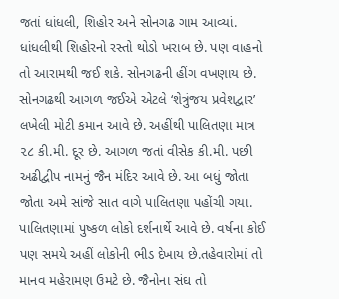જતાં ધાંધલી, શિહોર અને સોનગઢ ગામ આવ્યાં. ધાંધલીથી શિહોરનો રસ્તો થોડો ખરાબ છે. પણ વાહનો તો આરામથી જઈ શકે. સોનગઢની હીંગ વખણાય છે. સોનગઢથી આગળ જઈએ એટલે ‘શેત્રુંજય પ્રવેશદ્વાર’ લખેલી મોટી કમાન આવે છે. અહીંથી પાલિતણા માત્ર ૨૮ કી.મી. દૂર છે. આગળ જતાં વીસેક કી.મી. પછી અઢીદ્વીપ નામનું જૈન મંદિર આવે છે. આ બધું જોતા જોતા અમે સાંજે સાત વાગે પાલિતણા પહોંચી ગયા.
પાલિતણામાં પુષ્કળ લોકો દર્શનાર્થે આવે છે. વર્ષના કોઈ પણ સમયે અહીં લોકોની ભીડ દેખાય છે.તહેવારોમાં તો માનવ મહેરામણ ઉમટે છે. જૈનોના સંઘ તો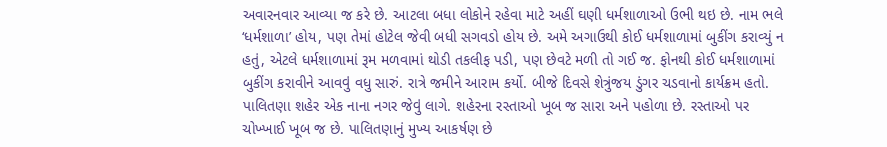અવારનવાર આવ્યા જ કરે છે. આટલા બધા લોકોને રહેવા માટે અહીં ઘણી ધર્મશાળાઓ ઉભી થઇ છે. નામ ભલે ‘ધર્મશાળા’ હોય, પણ તેમાં હોટેલ જેવી બધી સગવડો હોય છે. અમે અગાઉથી કોઈ ધર્મશાળામાં બુકીંગ કરાવ્યું ન હતું, એટલે ધર્મશાળામાં રૂમ મળવામાં થોડી તકલીફ પડી, પણ છેવટે મળી તો ગઈ જ. ફોનથી કોઈ ધર્મશાળામાં બુકીંગ કરાવીને આવવું વધુ સારું. રાત્રે જમીને આરામ કર્યો. બીજે દિવસે શેત્રુંજય ડુંગર ચડવાનો કાર્યક્રમ હતો.
પાલિતણા શહેર એક નાના નગર જેવું લાગે. શહેરના રસ્તાઓ ખૂબ જ સારા અને પહોળા છે. રસ્તાઓ પર ચોખ્ખાઈ ખૂબ જ છે. પાલિતણાનું મુખ્ય આકર્ષણ છે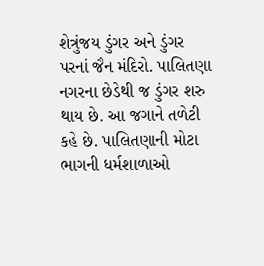શેત્રુંજય ડુંગર અને ડુંગર પરનાં જૈન મંદિરો. પાલિતણા નગરના છેડેથી જ ડુંગર શરુ થાય છે. આ જગાને તળેટી કહે છે. પાલિતણાની મોટા ભાગની ધર્મશાળાઓ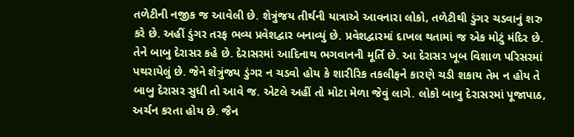તળેટીની નજીક જ આવેલી છે. શેત્રુંજય તીર્થની યાત્રાએ આવનારા લોકો, તળેટીથી ડુંગર ચડવાનું શરુ કરે છે. અહીં ડુંગર તરફ ભવ્ય પ્રવેશદ્વાર બનાવ્યું છે. પ્રવેશદ્વારમાં દાખલ થતામાં જ એક મોટું મંદિર છે. તેને બાબુ દેરાસર કહે છે. દેરાસરમાં આદિનાથ ભગવાનની મૂર્તિ છે. આ દેરાસર ખૂબ વિશાળ પરિસરમાં પથરાયેલું છે. જેને શેત્રુંજય ડુંગર ન ચડવો હોય કે શારીરિક તકલીફને કારણે ચડી શકાય તેમ ન હોય તે બાબુ દેરાસર સુધી તો આવે જ. એટલે અહીં તો મોટા મેળા જેવું લાગે. લોકો બાબુ દેરાસરમાં પૂજાપાઠ, અર્ચન કરતા હોય છે. જૈન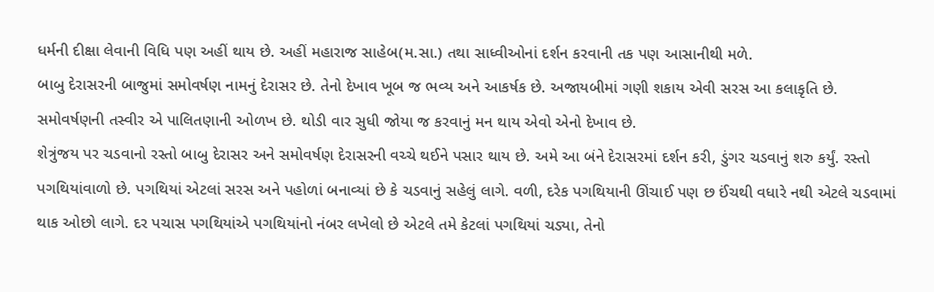ધર્મની દીક્ષા લેવાની વિધિ પણ અહીં થાય છે. અહીં મહારાજ સાહેબ(મ.સા.) તથા સાધ્વીઓનાં દર્શન કરવાની તક પણ આસાનીથી મળે.
બાબુ દેરાસરની બાજુમાં સમોવર્ષણ નામનું દેરાસર છે. તેનો દેખાવ ખૂબ જ ભવ્ય અને આકર્ષક છે. અજાયબીમાં ગણી શકાય એવી સરસ આ કલાકૃતિ છે. સમોવર્ષણની તસ્વીર એ પાલિતણાની ઓળખ છે. થોડી વાર સુધી જોયા જ કરવાનું મન થાય એવો એનો દેખાવ છે.
શેત્રુંજય પર ચડવાનો રસ્તો બાબુ દેરાસર અને સમોવર્ષણ દેરાસરની વચ્ચે થઈને પસાર થાય છે. અમે આ બંને દેરાસરમાં દર્શન કરી, ડુંગર ચડવાનું શરુ કર્યું. રસ્તો પગથિયાંવાળો છે. પગથિયાં એટલાં સરસ અને પહોળાં બનાવ્યાં છે કે ચડવાનું સહેલું લાગે. વળી, દરેક પગથિયાની ઊંચાઈ પણ છ ઈંચથી વધારે નથી એટલે ચડવામાં થાક ઓછો લાગે. દર પચાસ પગથિયાંએ પગથિયાંનો નંબર લખેલો છે એટલે તમે કેટલાં પગથિયાં ચડ્યા, તેનો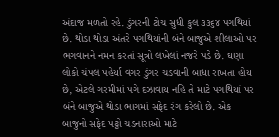અંદાજ મળતો રહે. ડુંગરની ટોચ સુધી કુલ ૩૩૬૪ પગથિયાં છે. થોડા થોડા અંતરે પગથિયાંની બંને બાજુએ શીલાઓ પર ભગવાનને નમન કરતાં સૂત્રો લખેલાં નજરે પડે છે. ઘણા લોકો ચંપલ પહેર્યા વગર ડુંગર ચડવાની બાધા રાખતા હોય છે, એટલે ગરમીમાં પગે દઝાવાય નહિ તે માટે પગથિયાં પર બંને બાજુએ થોડા ભાગમાં સફેદ રંગ કરેલો છે. એક બાજુનો સફેદ પટ્ટો ચડનારાઓ માટે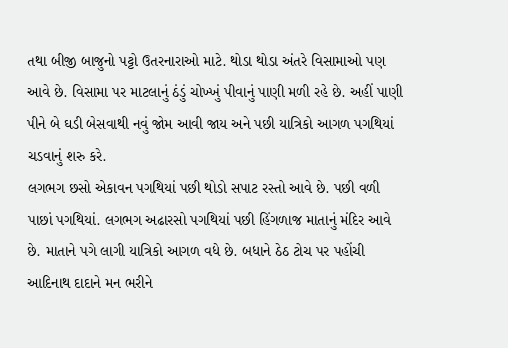તથા બીજી બાજુનો પટ્ટો ઉતરનારાઓ માટે. થોડા થોડા અંતરે વિસામાઓ પણ આવે છે. વિસામા પર માટલાનું ઠંડું ચોખ્ખું પીવાનું પાણી મળી રહે છે. અહીં પાણી પીને બે ઘડી બેસવાથી નવું જોમ આવી જાય અને પછી યાત્રિકો આગળ પગથિયાં ચડવાનું શરુ કરે.
લગભગ છસો એકાવન પગથિયાં પછી થોડો સપાટ રસ્તો આવે છે. પછી વળી પાછાં પગથિયાં. લગભગ અઢારસો પગથિયાં પછી હિંગળાજ માતાનું મંદિર આવે છે. માતાને પગે લાગી યાત્રિકો આગળ વધે છે. બધાને ઠેઠ ટોચ પર પહોંચી આદિનાથ દાદાને મન ભરીને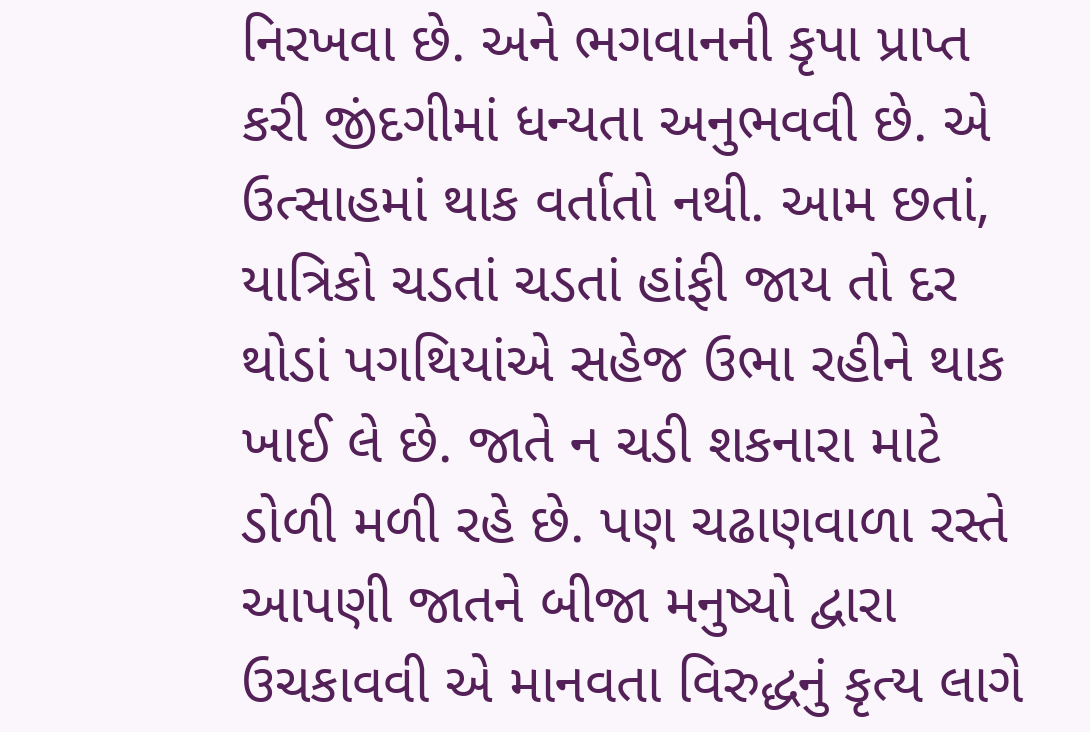નિરખવા છે. અને ભગવાનની કૃપા પ્રાપ્ત કરી જીંદગીમાં ધન્યતા અનુભવવી છે. એ ઉત્સાહમાં થાક વર્તાતો નથી. આમ છતાં, યાત્રિકો ચડતાં ચડતાં હાંફી જાય તો દર થોડાં પગથિયાંએ સહેજ ઉભા રહીને થાક ખાઈ લે છે. જાતે ન ચડી શકનારા માટે ડોળી મળી રહે છે. પણ ચઢાણવાળા રસ્તે આપણી જાતને બીજા મનુષ્યો દ્વારા ઉચકાવવી એ માનવતા વિરુદ્ધનું કૃત્ય લાગે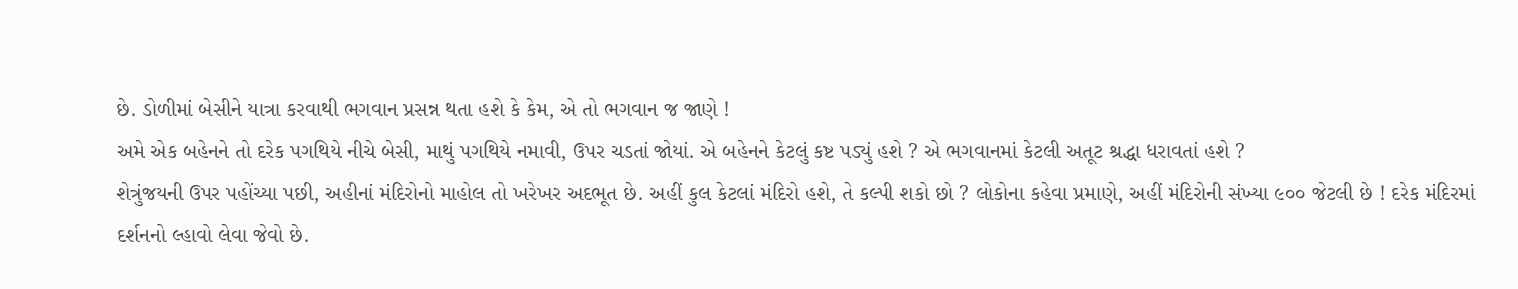છે. ડોળીમાં બેસીને યાત્રા કરવાથી ભગવાન પ્રસન્ન થતા હશે કે કેમ, એ તો ભગવાન જ જાણે !
અમે એક બહેનને તો દરેક પગથિયે નીચે બેસી, માથું પગથિયે નમાવી, ઉપર ચડતાં જોયાં. એ બહેનને કેટલું કષ્ટ પડ્યું હશે ? એ ભગવાનમાં કેટલી અતૂટ શ્રદ્ધા ધરાવતાં હશે ?
શેત્રુંજયની ઉપર પહોંચ્યા પછી, અહીનાં મંદિરોનો માહોલ તો ખરેખર અદભૂત છે. અહીં કુલ કેટલાં મંદિરો હશે, તે કલ્પી શકો છો ? લોકોના કહેવા પ્રમાણે, અહીં મંદિરોની સંખ્યા ૯૦૦ જેટલી છે ! દરેક મંદિરમાં દર્શનનો લ્હાવો લેવા જેવો છે.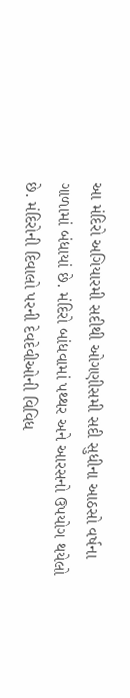આ મંદિરો અગિયારમી સદીથી ઓગણીસમી સદી સુધીના આઠસો વર્ષના ગાળામાં બંધાયાં છે. મંદિરો બાંધવામાં પથ્થર અને આરસનો ઉપયોગ થયેલો છે. મંદિરોની દિવાલો પરની દેવદેવીઓની વિવિધ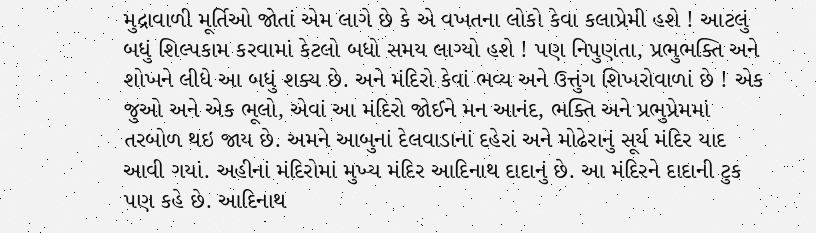મુદ્રાવાળી મૂર્તિઓ જોતાં એમ લાગે છે કે એ વખતના લોકો કેવા કલાપ્રેમી હશે ! આટલું બધું શિલ્પકામ કરવામાં કેટલો બધો સમય લાગ્યો હશે ! પણ નિપુણતા, પ્રભુભક્તિ અને શોખને લીધે આ બધું શક્ય છે. અને મંદિરો કેવાં ભવ્ય અને ઉત્તુંગ શિખરોવાળાં છે ! એક જુઓ અને એક ભૂલો, એવાં આ મંદિરો જોઈને મન આનંદ, ભક્તિ અને પ્રભુપ્રેમમાં તરબોળ થઇ જાય છે. અમને આબુનાં દેલવાડાનાં દહેરાં અને મોઢેરાનું સૂર્ય મંદિર યાદ આવી ગયાં. અહીનાં મંદિરોમાં મુખ્ય મંદિર આદિનાથ દાદાનું છે. આ મંદિરને દાદાની ટુક પણ કહે છે. આદિનાથ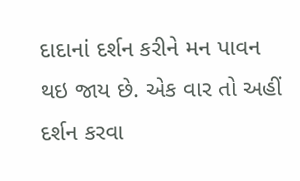દાદાનાં દર્શન કરીને મન પાવન થઇ જાય છે. એક વાર તો અહીં દર્શન કરવા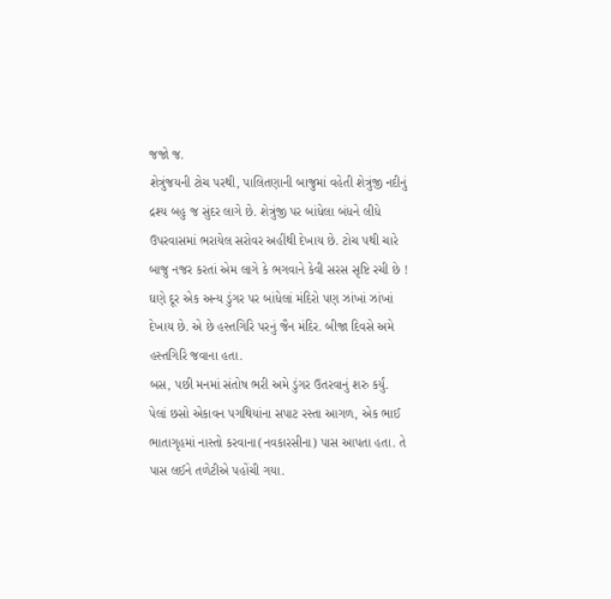જજો જ.
શેત્રુંજયની ટોચ પરથી, પાલિતણાની બાજુમાં વહેતી શેત્રુંજી નદીનું દ્રશ્ય બહુ જ સુંદર લાગે છે. શેત્રુંજી પર બાંધેલા બંધને લીધે ઉપરવાસમાં ભરાયેલ સરોવર અહીંથી દેખાય છે. ટોચ પથી ચારે બાજુ નજર કરતાં એમ લાગે કે ભગવાને કેવી સરસ સૃષ્ટિ રચી છે ! ઘણે દૂર એક અન્ય ડુંગર પર બાંધેલાં મંદિરો પણ ઝાંખાં ઝાંખાં દેખાય છે. એ છે હસ્તગિરિ પરનું જૈન મંદિર. બીજા દિવસે અમે હસ્તગિરિ જવાના હતા.
બસ, પછી મનમાં સંતોષ ભરી અમે ડુંગર ઉતરવાનું શરુ કર્યું. પેલાં છસો એકાવન પગથિયાંના સપાટ રસ્તા આગળ, એક ભાઈ ભાતાગૃહમાં નાસ્તો કરવાના(નવકારસીના) પાસ આપતા હતા. તે પાસ લઈને તળેટીએ પહોંચી ગયા.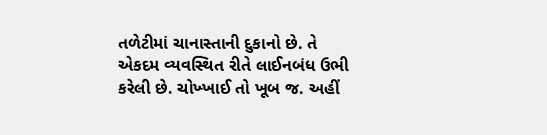તળેટીમાં ચાનાસ્તાની દુકાનો છે. તે એકદમ વ્યવસ્થિત રીતે લાઈનબંધ ઉભી કરેલી છે. ચોખ્ખાઈ તો ખૂબ જ. અહીં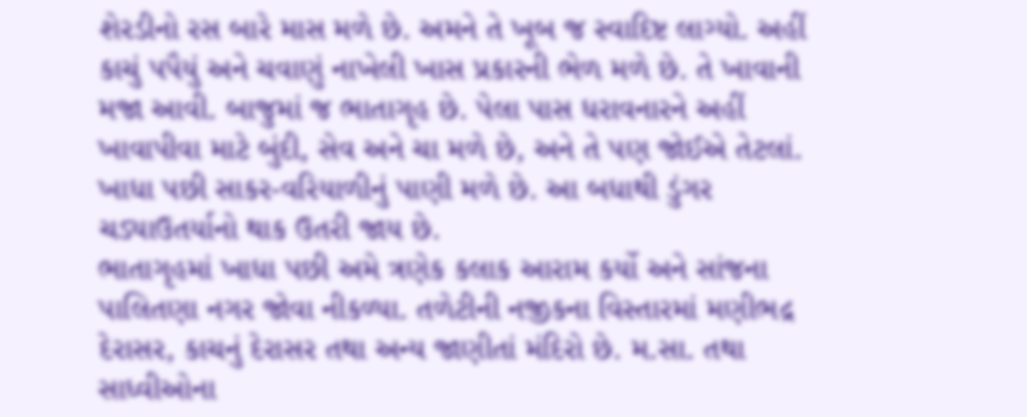શેરડીનો રસ બારે માસ મળે છે. અમને તે ખૂબ જ સ્વાદિષ્ટ લાગ્યો. અહીં કાચું પપૈયું અને ચવાણું નાખેલી ખાસ પ્રકારની ભેળ મળે છે. તે ખાવાની મજા આવી. બાજુમાં જ ભાતાગૃહ છે. પેલા પાસ ધરાવનારને અહીં ખાવાપીવા માટે બુંદી, સેવ અને ચા મળે છે, અને તે પણ જોઈએ તેટલાં. ખાધા પછી સાકર-વરિયાળીનું પાણી મળે છે. આ બધાથી ડુંગર ચડ્યાઉતર્યાનો થાક ઉતરી જાય છે.
ભાતાગૃહમાં ખાધા પછી અમે ત્રણેક કલાક આરામ કર્યો અને સાંજના પાલિતણા નગર જોવા નીકળ્યા. તળેટીની નજીકના વિસ્તારમાં મણીભદ્ર દેરાસર, કાચનું દેરાસર તથા અન્ય જાણીતાં મંદિરો છે. મ.સા. તથા સાધ્વીઓના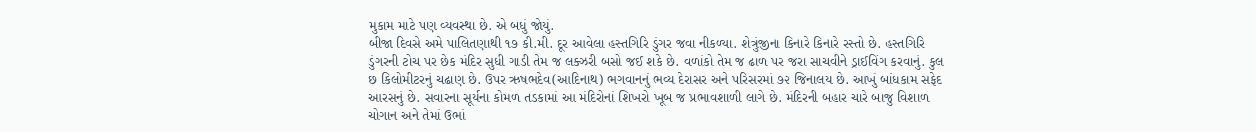મુકામ માટે પણ વ્યવસ્થા છે. એ બધું જોયું.
બીજા દિવસે અમે પાલિતણાથી ૧૭ કી.મી. દૂર આવેલા હસ્તગિરિ ડુંગર જવા નીકળ્યા. શેત્રુંજીના કિનારે કિનારે રસ્તો છે. હસ્તગિરિ ડુંગરની ટોચ પર છેક મંદિર સુધી ગાડી તેમ જ લક્ઝરી બસો જઈ શકે છે. વળાંકો તેમ જ ઢાળ પર જરા સાચવીને ડ્રાઈવિંગ કરવાનું. કુલ છ કિલોમીટરનું ચઢાણ છે. ઉપર ઋષભદેવ(આદિનાથ) ભગવાનનું ભવ્ય દેરાસર અને પરિસરમાં ૭૨ જિનાલય છે. આખું બાંધકામ સફેદ આરસનું છે. સવારના સૂર્યના કોમળ તડકામાં આ મંદિરોનાં શિખરો ખૂબ જ પ્રભાવશાળી લાગે છે. મંદિરની બહાર ચારે બાજુ વિશાળ ચોગાન અને તેમાં ઉભાં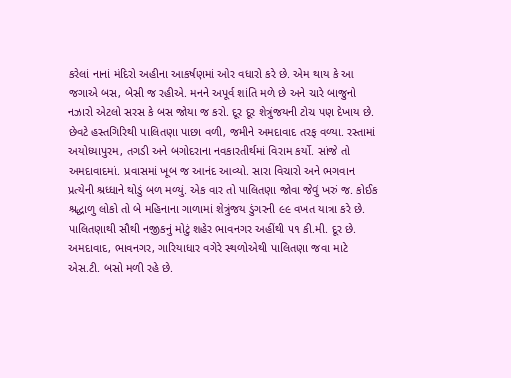કરેલાં નાનાં મંદિરો અહીના આકર્ષણમાં ઓર વધારો કરે છે. એમ થાય કે આ જગાએ બસ, બેસી જ રહીએ. મનને અપૂર્વ શાંતિ મળે છે અને ચારે બાજુનો નઝારો એટલો સરસ કે બસ જોયા જ કરો. દૂર દૂર શેત્રુંજયની ટોચ પણ દેખાય છે.
છેવટે હસ્તગિરિથી પાલિતણા પાછા વળી, જમીને અમદાવાદ તરફ વળ્યા. રસ્તામાં અયોધ્યાપુરમ, તગડી અને બગોદરાના નવકારતીર્થમાં વિરામ કર્યો. સાંજે તો અમદાવાદમાં. પ્રવાસમાં ખૂબ જ આનંદ આવ્યો. સારા વિચારો અને ભગવાન પ્રત્યેની શ્રધ્ધાને થોડું બળ મળ્યું. એક વાર તો પાલિતણા જોવા જેવું ખરું જ. કોઈક શ્રદ્ધાળુ લોકો તો બે મહિનાના ગાળામાં શેત્રુંજય ડુંગરની ૯૯ વખત યાત્રા કરે છે.
પાલિતણાથી સૌથી નજીકનું મોટું શહેર ભાવનગર અહીંથી ૫૧ કી.મી. દૂર છે. અમદાવાદ, ભાવનગર, ગારિયાધાર વગેરે સ્થળોએથી પાલિતણા જવા માટે એસ.ટી. બસો મળી રહે છે.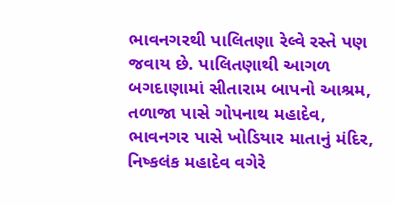ભાવનગરથી પાલિતણા રેલ્વે રસ્તે પણ જવાય છે. પાલિતણાથી આગળ બગદાણામાં સીતારામ બાપનો આશ્રમ, તળાજા પાસે ગોપનાથ મહાદેવ, ભાવનગર પાસે ખોડિયાર માતાનું મંદિર, નિષ્કલંક મહાદેવ વગેરે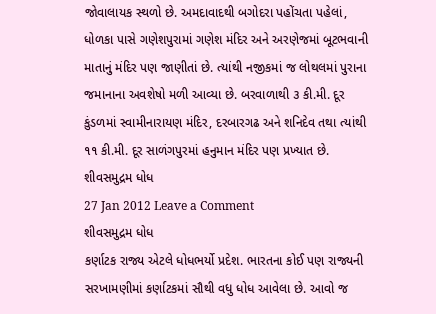જોવાલાયક સ્થળો છે. અમદાવાદથી બગોદરા પહોંચતા પહેલાં, ધોળકા પાસે ગણેશપુરામાં ગણેશ મંદિર અને અરણેજમાં બૂટભવાની માતાનું મંદિર પણ જાણીતાં છે. ત્યાંથી નજીકમાં જ લોથલમાં પુરાના જમાનાના અવશેષો મળી આવ્યા છે. બરવાળાથી ૩ કી.મી. દૂર કુંડળમાં સ્વામીનારાયણ મંદિર, દરબારગઢ અને શનિદેવ તથા ત્યાંથી ૧૧ કી.મી. દૂર સાળંગપુરમાં હનુમાન મંદિર પણ પ્રખ્યાત છે.
શીવસમુદ્રમ ધોધ
27 Jan 2012 Leave a Comment
શીવસમુદ્રમ ધોધ
કર્ણાટક રાજ્ય એટલે ધોધભર્યો પ્રદેશ. ભારતના કોઈ પણ રાજ્યની સરખામણીમાં કર્ણાટકમાં સૌથી વધુ ધોધ આવેલા છે. આવો જ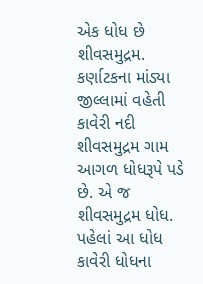એક ધોધ છે શીવસમુદ્રમ. કર્ણાટકના માંડ્યા જીલ્લામાં વહેતી કાવેરી નદી શીવસમુદ્રમ ગામ આગળ ધોધરૂપે પડે છે. એ જ શીવસમુદ્રમ ધોધ. પહેલાં આ ધોધ કાવેરી ધોધના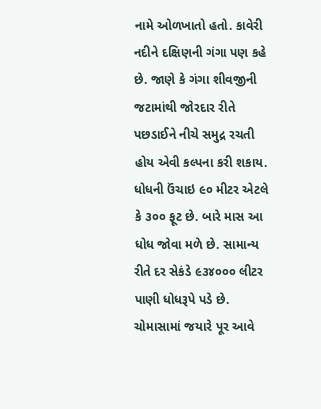નામે ઓળખાતો હતો. કાવેરી નદીને દક્ષિણની ગંગા પણ કહે છે. જાણે કે ગંગા શીવજીની જટામાંથી જોરદાર રીતે પછડાઈને નીચે સમુદ્ર રચતી હોય એવી કલ્પના કરી શકાય. ધોધની ઉંચાઇ ૯૦ મીટર એટલે કે ૩૦૦ ફૂટ છે. બારે માસ આ ધોધ જોવા મળે છે. સામાન્ય રીતે દર સેકંડે ૯૩૪૦૦૦ લીટર પાણી ધોધરૂપે પડે છે. ચોમાસામાં જયારે પૂર આવે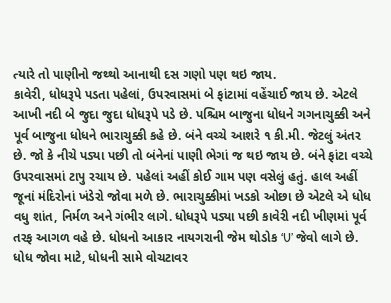ત્યારે તો પાણીનો જથ્થો આનાથી દસ ગણો પણ થઇ જાય.
કાવેરી, ધોધરૂપે પડતા પહેલાં, ઉપરવાસમાં બે ફાંટામાં વહેંચાઈ જાય છે. એટલે આખી નદી બે જુદા જુદા ધોધરૂપે પડે છે. પશ્ચિમ બાજુના ધોધને ગગનાચુક્કી અને પૂર્વ બાજુના ધોધને ભારાચુક્કી કહે છે. બંને વચ્ચે આશરે ૧ કી.મી. જેટલું અંતર છે. જો કે નીચે પડ્યા પછી તો બંનેનાં પાણી ભેગાં જ થઇ જાય છે. બંને ફાંટા વચ્ચે ઉપરવાસમાં ટાપુ રચાય છે. પહેલાં અહીં કોઈ ગામ પણ વસેલું હતું. હાલ અહીં જૂનાં મંદિરોનાં ખંડેરો જોવા મળે છે. ભારાચુક્કીમાં ખડકો ઓછા છે એટલે એ ધોધ વધુ શાંત, નિર્મળ અને ગંભીર લાગે. ધોધરૂપે પડ્યા પછી કાવેરી નદી ખીણમાં પૂર્વ તરફ આગળ વહે છે. ધોધનો આકાર નાયગરાની જેમ થોડોક ‘U’ જેવો લાગે છે.
ધોધ જોવા માટે, ધોધની સામે વોચટાવર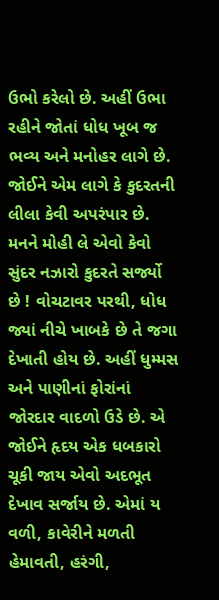ઉભો કરેલો છે. અહીં ઉભા રહીને જોતાં ધોધ ખૂબ જ ભવ્ય અને મનોહર લાગે છે. જોઈને એમ લાગે કે કુદરતની લીલા કેવી અપરંપાર છે. મનને મોહી લે એવો કેવો સુંદર નઝારો કુદરતે સર્જ્યો છે ! વોચટાવર પરથી, ધોધ જ્યાં નીચે ખાબકે છે તે જગા દેખાતી હોય છે. અહીં ધુમ્મસ અને પાણીનાં ફોરાંનાં જોરદાર વાદળો ઉડે છે. એ જોઈને હૃદય એક ધબકારો ચૂકી જાય એવો અદભૂત દેખાવ સર્જાય છે. એમાં ય વળી, કાવેરીને મળતી હેમાવતી, હરંગી,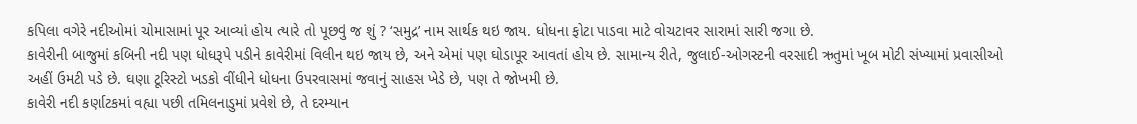કપિલા વગેરે નદીઓમાં ચોમાસામાં પૂર આવ્યાં હોય ત્યારે તો પૂછવું જ શું ? ‘સમુદ્ર’ નામ સાર્થક થઇ જાય. ધોધના ફોટા પાડવા માટે વોચટાવર સારામાં સારી જગા છે.
કાવેરીની બાજુમાં કબિની નદી પણ ધોધરૂપે પડીને કાવેરીમાં વિલીન થઇ જાય છે, અને એમાં પણ ઘોડાપૂર આવતાં હોય છે. સામાન્ય રીતે, જુલાઈ-ઓગસ્ટની વરસાદી ઋતુમાં ખૂબ મોટી સંખ્યામાં પ્રવાસીઓ અહીં ઉમટી પડે છે. ઘણા ટૂરિસ્ટો ખડકો વીંધીને ધોધના ઉપરવાસમાં જવાનું સાહસ ખેડે છે, પણ તે જોખમી છે.
કાવેરી નદી કર્ણાટકમાં વહ્યા પછી તમિલનાડુમાં પ્રવેશે છે, તે દરમ્યાન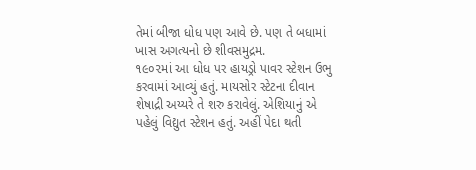તેમાં બીજા ધોધ પણ આવે છે. પણ તે બધામાં ખાસ અગત્યનો છે શીવસમુદ્રમ.
૧૯૦૨માં આ ધોધ પર હાયડ્રો પાવર સ્ટેશન ઉભુ કરવામાં આવ્યું હતું. માયસોર સ્ટેટના દીવાન શેષાદ્રી અય્યરે તે શરુ કરાવેલું. એશિયાનું એ પહેલું વિદ્યુત સ્ટેશન હતું. અહીં પેદા થતી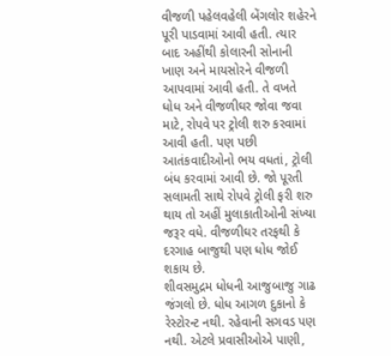વીજળી પહેલવહેલી બેંગલોર શહેરને પૂરી પાડવામાં આવી હતી. ત્યાર બાદ અહીંથી કોલારની સોનાની ખાણ અને માયસોરને વીજળી આપવામાં આવી હતી. તે વખતે ધોધ અને વીજળીઘર જોવા જવા માટે, રોપવે પર ટ્રોલી શરુ કરવામાં આવી હતી. પણ પછી આતંકવાદીઓનો ભય વધતાં, ટ્રોલી બંધ કરવામાં આવી છે. જો પૂરતી સલામતી સાથે રોપવે ટ્રોલી ફરી શરુ થાય તો અહીં મુલાકાતીઓની સંખ્યા જરૂર વધે. વીજળીઘર તરફથી કે દરગાહ બાજુથી પણ ધોધ જોઈ શકાય છે.
શીવસમુદ્રમ ધોધની આજુબાજુ ગાઢ જંગલો છે. ધોધ આગળ દુકાનો કે રેસ્ટોરન્ટ નથી. રહેવાની સગવડ પણ નથી. એટલે પ્રવાસીઓએ પાણી,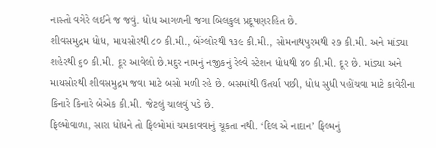નાસ્તો વગેરે લઈને જ જવું. ધોધ આગળની જગા બિલકુલ પ્રદૂષણરહિત છે.
શીવસમુદ્રમ ધોધ, માયસોરથી ૮૦ કી.મી., બેંગ્લોરથી ૧૩૯ કી.મી., સોમનાથપુરમથી ૨૭ કી.મી. અને માંડ્યા શહેરથી ૬૦ કી.મી. દૂર આવેલો છે.મદુર નામનું નજીકનું રેલ્વે સ્ટેશન ધોધથી ૪૦ કી.મી. દૂર છે. માંડ્યા અને માયસોરથી શીવસમુદ્રમ જવા માટે બસો મળી રહે છે. બસમાંથી ઉતર્યા પછી, ધોધ સુધી પહોંચવા માટે કાવેરીના કિનારે કિનારે બેએક કી.મી. જેટલું ચાલવું પડે છે.
ફિલ્મોવાળા, સારા ધોધને તો ફિલ્મોમાં ચમકાવવાનું ચૂકતા નથી. ‘દિલ એ નાદાન’ ફિલ્મનું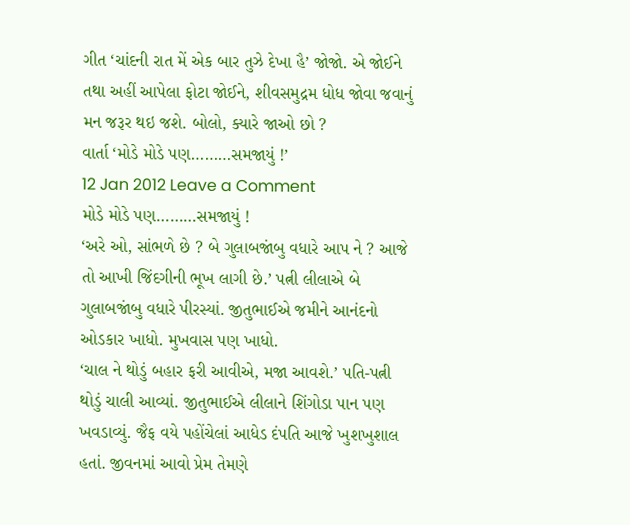ગીત ‘ચાંદની રાત મેં એક બાર તુઝે દેખા હૈ’ જોજો. એ જોઈને તથા અહીં આપેલા ફોટા જોઈને, શીવસમુદ્રમ ધોધ જોવા જવાનું મન જરૂર થઇ જશે. બોલો, ક્યારે જાઓ છો ?
વાર્તા ‘મોડે મોડે પણ………સમજાયું !’
12 Jan 2012 Leave a Comment
મોડે મોડે પણ………સમજાયું !
‘અરે ઓ, સાંભળે છે ? બે ગુલાબજાંબુ વધારે આપ ને ? આજે તો આખી જિંદગીની ભૂખ લાગી છે.’ પત્ની લીલાએ બે ગુલાબજાંબુ વધારે પીરસ્યાં. જીતુભાઈએ જમીને આનંદનો ઓડકાર ખાધો. મુખવાસ પણ ખાધો.
‘ચાલ ને થોડું બહાર ફરી આવીએ, મજા આવશે.’ પતિ-પત્ની થોડું ચાલી આવ્યાં. જીતુભાઈએ લીલાને શિંગોડા પાન પણ ખવડાવ્યું. જૈફ વયે પહોંચેલાં આધેડ દંપતિ આજે ખુશખુશાલ હતાં. જીવનમાં આવો પ્રેમ તેમણે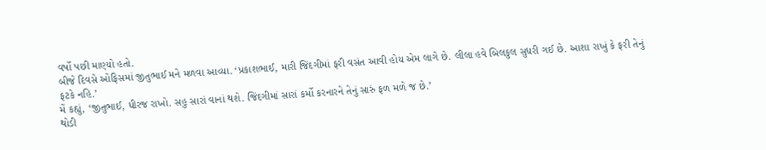વર્ષો પછી માણ્યો હતો.
બીજે દિવસે ઓફિસમાં જીતુભાઈ મને મળવા આવ્યા. ‘પ્રકાશભાઈ, મારી જિંદગીમાં ફરી વસંત આવી હોય એમ લાગે છે. લીલા હવે બિલકુલ સુધરી ગઈ છે. આશા રાખું કે ફરી તેનું ફટકે નહિ.’
મેં કહ્યું, ‘જીતુભાઈ, ધીરજ રાખો. સહુ સારાં વાનાં થશે. જિંદગીમાં સારાં કર્મો કરનારને તેનું સારું ફળ મળે જ છે.’
થોડી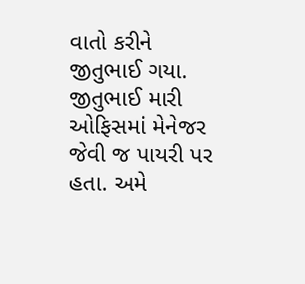વાતો કરીને જીતુભાઈ ગયા. જીતુભાઈ મારી ઓફિસમાં મેનેજર જેવી જ પાયરી પર હતા. અમે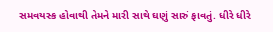સમવયસ્ક હોવાથી તેમને મારી સાથે ઘણું સારું ફાવતું. ધીરે ધીરે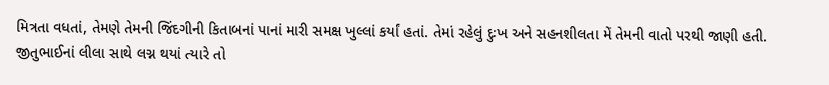મિત્રતા વધતાં, તેમણે તેમની જિંદગીની કિતાબનાં પાનાં મારી સમક્ષ ખુલ્લાં કર્યાં હતાં. તેમાં રહેલું દુઃખ અને સહનશીલતા મેં તેમની વાતો પરથી જાણી હતી.
જીતુભાઈનાં લીલા સાથે લગ્ન થયાં ત્યારે તો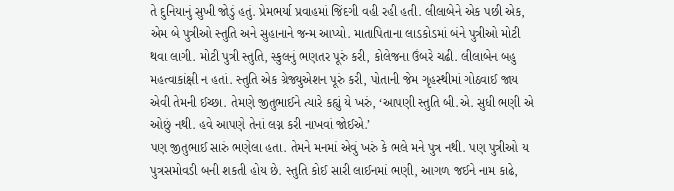તે દુનિયાનું સુખી જોડું હતું. પ્રેમભર્યા પ્રવાહમાં જિંદગી વહી રહી હતી. લીલાબેને એક પછી એક, એમ બે પુત્રીઓ સ્તુતિ અને સુહાનાને જન્મ આપ્યો. માતાપિતાના લાડકોડમાં બંને પુત્રીઓ મોટી થવા લાગી. મોટી પુત્રી સ્તુતિ, સ્કુલનું ભણતર પૂરું કરી, કોલેજના ઉંબરે ચઢી. લીલાબેન બહુ મહત્વાકાંક્ષી ન હતાં. સ્તુતિ એક ગ્રેજ્યુએશન પૂરું કરી, પોતાની જેમ ગૃહસ્થીમાં ગોઠવાઈ જાય એવી તેમની ઈચ્છા. તેમણે જીતુભાઈને ત્યારે કહ્યું યે ખરું, ‘આપણી સ્તુતિ બી.એ. સુધી ભણી એ ઓછું નથી. હવે આપણે તેનાં લગ્ન કરી નાખવાં જોઈએ.’
પણ જીતુભાઈ સારું ભણેલા હતા. તેમને મનમાં એવું ખરું કે ભલે મને પુત્ર નથી. પણ પુત્રીઓ ય પુત્રસમોવડી બની શકતી હોય છે. સ્તુતિ કોઈ સારી લાઈનમાં ભણી, આગળ જઈને નામ કાઢે,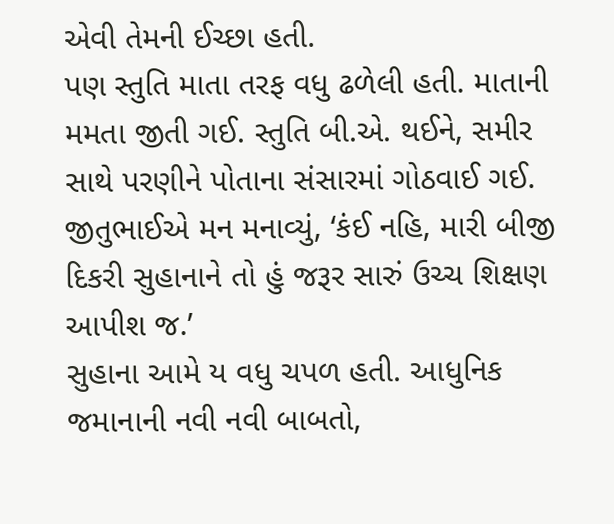એવી તેમની ઈચ્છા હતી.
પણ સ્તુતિ માતા તરફ વધુ ઢળેલી હતી. માતાની મમતા જીતી ગઈ. સ્તુતિ બી.એ. થઈને, સમીર સાથે પરણીને પોતાના સંસારમાં ગોઠવાઈ ગઈ. જીતુભાઈએ મન મનાવ્યું, ‘કંઈ નહિ, મારી બીજી દિકરી સુહાનાને તો હું જરૂર સારું ઉચ્ચ શિક્ષણ આપીશ જ.’
સુહાના આમે ય વધુ ચપળ હતી. આધુનિક જમાનાની નવી નવી બાબતો,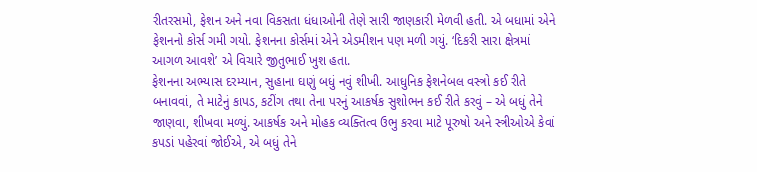રીતરસમો, ફેશન અને નવા વિકસતા ધંધાઓની તેણે સારી જાણકારી મેળવી હતી. એ બધામાં એને ફેશનનો કોર્સ ગમી ગયો. ફેશનના કોર્સમાં એને એડમીશન પણ મળી ગયું. ‘દિકરી સારા ક્ષેત્રમાં આગળ આવશે’ એ વિચારે જીતુભાઈ ખુશ હતા.
ફેશનના અભ્યાસ દરમ્યાન, સુહાના ઘણું બધું નવું શીખી. આધુનિક ફેશનેબલ વસ્ત્રો કઈ રીતે બનાવવાં, તે માટેનું કાપડ, કટીંગ તથા તેના પરનું આકર્ષક સુશોભન કઈ રીતે કરવું – એ બધું તેને જાણવા, શીખવા મળ્યું. આકર્ષક અને મોહક વ્યક્તિત્વ ઉભુ કરવા માટે પૂરુષો અને સ્ત્રીઓએ કેવાં કપડાં પહેરવાં જોઈએ, એ બધું તેને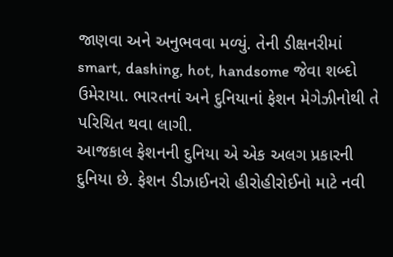જાણવા અને અનુભવવા મળ્યું. તેની ડીક્ષનરીમાં smart, dashing, hot, handsome જેવા શબ્દો ઉમેરાયા. ભારતનાં અને દુનિયાનાં ફેશન મેગેઝીનોથી તે પરિચિત થવા લાગી.
આજકાલ ફેશનની દુનિયા એ એક અલગ પ્રકારની દુનિયા છે. ફેશન ડીઝાઈનરો હીરોહીરોઈનો માટે નવી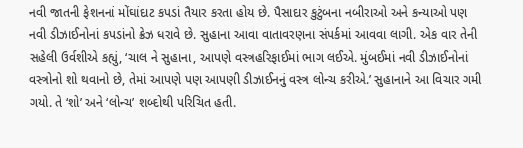નવી જાતની ફેશનનાં મોંઘાંદાટ કપડાં તૈયાર કરતા હોય છે. પૈસાદાર કુટુંબના નબીરાઓ અને કન્યાઓ પણ નવી ડીઝાઈનોનાં કપડાંનો ક્રેઝ ધરાવે છે. સુહાના આવા વાતાવરણના સંપર્કમાં આવવા લાગી. એક વાર તેની સહેલી ઉર્વશીએ કહ્યું, ‘ચાલ ને સુહાના, આપણે વસ્ત્રહરિફાઈમાં ભાગ લઈએ. મુંબઈમાં નવી ડીઝાઈનોનાં વસ્ત્રોનો શો થવાનો છે, તેમાં આપણે પણ આપણી ડીઝાઈનનું વસ્ત્ર લોન્ચ કરીએ.’ સુહાનાને આ વિચાર ગમી ગયો. તે ‘શો’ અને ‘લોન્ચ’ શબ્દોથી પરિચિત હતી.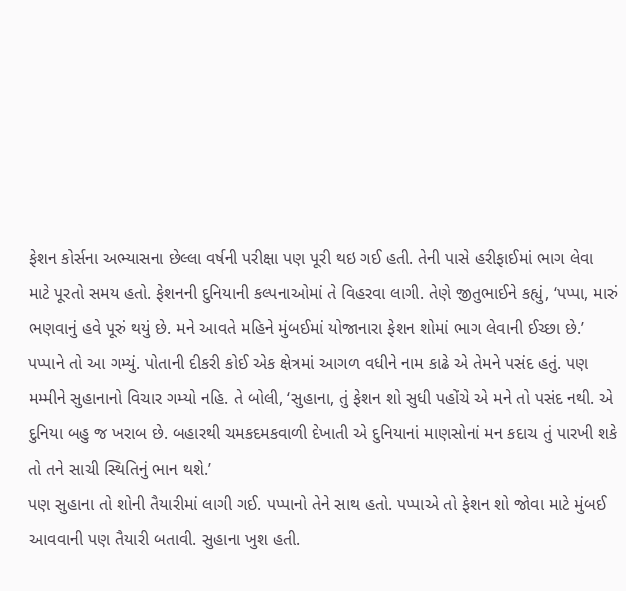ફેશન કોર્સના અભ્યાસના છેલ્લા વર્ષની પરીક્ષા પણ પૂરી થઇ ગઈ હતી. તેની પાસે હરીફાઈમાં ભાગ લેવા માટે પૂરતો સમય હતો. ફેશનની દુનિયાની કલ્પનાઓમાં તે વિહરવા લાગી. તેણે જીતુભાઈને કહ્યું, ‘પપ્પા, મારું ભણવાનું હવે પૂરું થયું છે. મને આવતે મહિને મુંબઈમાં યોજાનારા ફેશન શોમાં ભાગ લેવાની ઈચ્છા છે.’
પપ્પાને તો આ ગમ્યું. પોતાની દીકરી કોઈ એક ક્ષેત્રમાં આગળ વધીને નામ કાઢે એ તેમને પસંદ હતું. પણ મમ્મીને સુહાનાનો વિચાર ગમ્યો નહિ. તે બોલી, ‘સુહાના, તું ફેશન શો સુધી પહોંચે એ મને તો પસંદ નથી. એ દુનિયા બહુ જ ખરાબ છે. બહારથી ચમકદમકવાળી દેખાતી એ દુનિયાનાં માણસોનાં મન કદાચ તું પારખી શકે તો તને સાચી સ્થિતિનું ભાન થશે.’
પણ સુહાના તો શોની તૈયારીમાં લાગી ગઈ. પપ્પાનો તેને સાથ હતો. પપ્પાએ તો ફેશન શો જોવા માટે મુંબઈ આવવાની પણ તૈયારી બતાવી. સુહાના ખુશ હતી.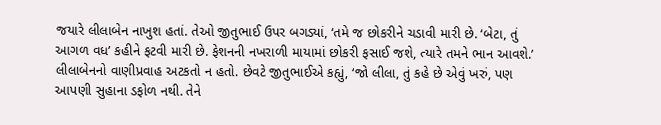જયારે લીલાબેન નાખુશ હતાં. તેઓ જીતુભાઈ ઉપર બગડ્યાં, ‘તમે જ છોકરીને ચડાવી મારી છે. ‘બેટા, તું આગળ વધ’ કહીને ફટવી મારી છે. ફેશનની નખરાળી માયામાં છોકરી ફસાઈ જશે, ત્યારે તમને ભાન આવશે.’
લીલાબેનનો વાણીપ્રવાહ અટકતો ન હતો. છેવટે જીતુભાઈએ કહ્યું, ‘જો લીલા, તું કહે છે એવું ખરું, પણ આપણી સુહાના ડફોળ નથી. તેને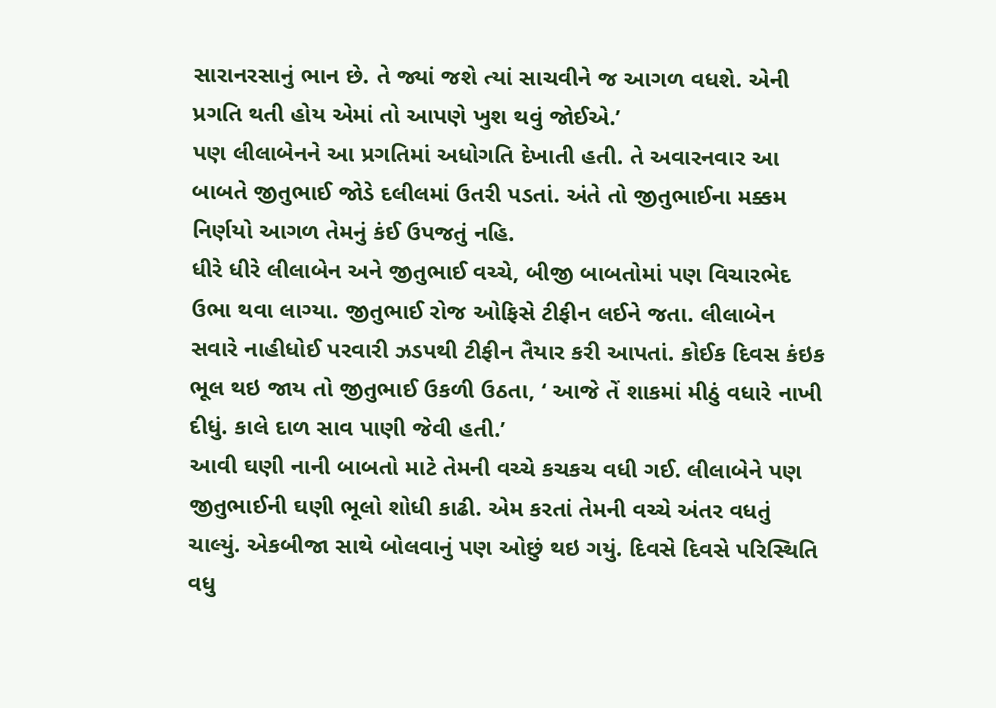સારાનરસાનું ભાન છે. તે જ્યાં જશે ત્યાં સાચવીને જ આગળ વધશે. એની પ્રગતિ થતી હોય એમાં તો આપણે ખુશ થવું જોઈએ.’
પણ લીલાબેનને આ પ્રગતિમાં અધોગતિ દેખાતી હતી. તે અવારનવાર આ બાબતે જીતુભાઈ જોડે દલીલમાં ઉતરી પડતાં. અંતે તો જીતુભાઈના મક્કમ નિર્ણયો આગળ તેમનું કંઈ ઉપજતું નહિ.
ધીરે ધીરે લીલાબેન અને જીતુભાઈ વચ્ચે, બીજી બાબતોમાં પણ વિચારભેદ ઉભા થવા લાગ્યા. જીતુભાઈ રોજ ઓફિસે ટીફીન લઈને જતા. લીલાબેન સવારે નાહીધોઈ પરવારી ઝડપથી ટીફીન તૈયાર કરી આપતાં. કોઈક દિવસ કંઇક ભૂલ થઇ જાય તો જીતુભાઈ ઉકળી ઉઠતા, ‘ આજે તેં શાકમાં મીઠું વધારે નાખી દીધું. કાલે દાળ સાવ પાણી જેવી હતી.’
આવી ઘણી નાની બાબતો માટે તેમની વચ્ચે કચકચ વધી ગઈ. લીલાબેને પણ જીતુભાઈની ઘણી ભૂલો શોધી કાઢી. એમ કરતાં તેમની વચ્ચે અંતર વધતું ચાલ્યું. એકબીજા સાથે બોલવાનું પણ ઓછું થઇ ગયું. દિવસે દિવસે પરિસ્થિતિ વધુ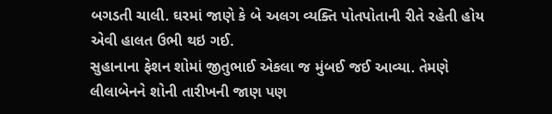બગડતી ચાલી. ઘરમાં જાણે કે બે અલગ વ્યક્તિ પોતપોતાની રીતે રહેતી હોય એવી હાલત ઉભી થઇ ગઈ.
સુહાનાના ફેશન શોમાં જીતુભાઈ એકલા જ મુંબઈ જઈ આવ્યા. તેમણે લીલાબેનને શોની તારીખની જાણ પણ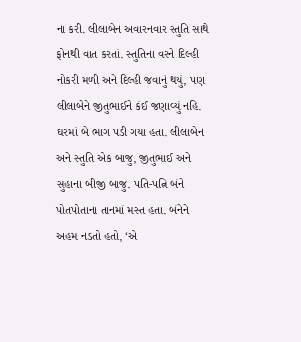ના કરી. લીલાબેન અવારનવાર સ્તુતિ સાથે ફોનથી વાત કરતાં. સ્તુતિના વરને દિલ્હી નોકરી મળી અને દિલ્હી જવાનું થયું, પણ લીલાબેને જીતુભાઈને કંઈ જણાવ્યું નહિ.
ઘરમાં બે ભાગ પડી ગયા હતા. લીલાબેન અને સ્તુતિ એક બાજુ, જીતુભાઈ અને સુહાના બીજી બાજુ. પતિ-પત્નિ બંને પોતપોતાના તાનમાં મસ્ત હતા. બંનેને અહમ નડતો હતો, ‘એ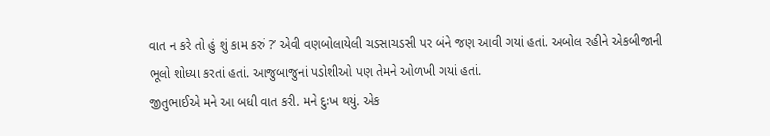વાત ન કરે તો હું શું કામ કરું ?’ એવી વણબોલાયેલી ચડસાચડસી પર બંને જણ આવી ગયાં હતાં. અબોલ રહીને એકબીજાની ભૂલો શોધ્યા કરતાં હતાં. આજુબાજુનાં પડોશીઓ પણ તેમને ઓળખી ગયાં હતાં.
જીતુભાઈએ મને આ બધી વાત કરી. મને દુઃખ થયું. એક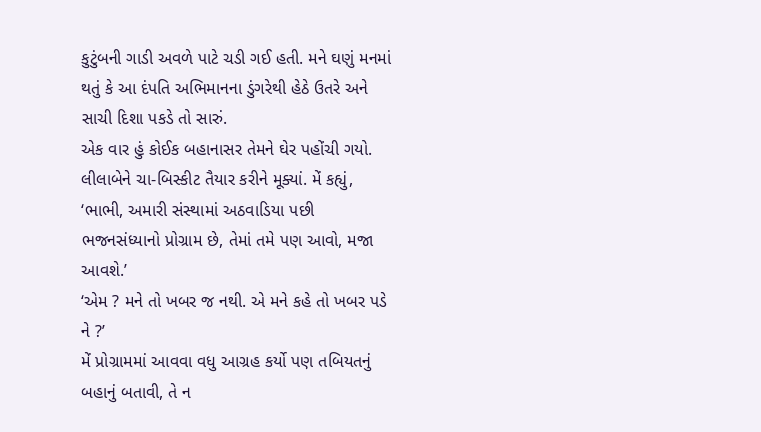કુટુંબની ગાડી અવળે પાટે ચડી ગઈ હતી. મને ઘણું મનમાં થતું કે આ દંપતિ અભિમાનના ડુંગરેથી હેઠે ઉતરે અને સાચી દિશા પકડે તો સારું.
એક વાર હું કોઈક બહાનાસર તેમને ઘેર પહોંચી ગયો. લીલાબેને ચા-બિસ્કીટ તૈયાર કરીને મૂક્યાં. મેં કહ્યું, ‘ભાભી, અમારી સંસ્થામાં અઠવાડિયા પછી ભજનસંધ્યાનો પ્રોગ્રામ છે, તેમાં તમે પણ આવો, મજા આવશે.’
‘એમ ? મને તો ખબર જ નથી. એ મને કહે તો ખબર પડે ને ?’
મેં પ્રોગ્રામમાં આવવા વધુ આગ્રહ કર્યો પણ તબિયતનું બહાનું બતાવી, તે ન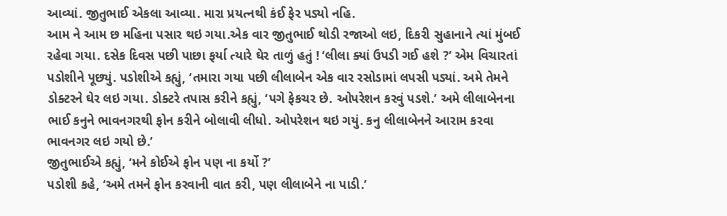આવ્યાં. જીતુભાઈ એકલા આવ્યા. મારા પ્રયત્નથી કંઈ ફેર પડ્યો નહિ.
આમ ને આમ છ મહિના પસાર થઇ ગયા.એક વાર જીતુભાઈ થોડી રજાઓ લઇ, દિકરી સુહાનાને ત્યાં મુંબઈ રહેવા ગયા. દસેક દિવસ પછી પાછા ફર્યા ત્યારે ઘેર તાળું હતું ! ‘લીલા ક્યાં ઉપડી ગઈ હશે ?’ એમ વિચારતાં પડોશીને પૂછ્યું. પડોશીએ કહ્યું, ‘તમારા ગયા પછી લીલાબેન એક વાર રસોડામાં લપસી પડ્યાં. અમે તેમને ડોક્ટરને ઘેર લઇ ગયા. ડોક્ટરે તપાસ કરીને કહ્યું, ‘પગે ફેકચર છે. ઓપરેશન કરવું પડશે.’ અમે લીલાબેનના ભાઈ કનુને ભાવનગરથી ફોન કરીને બોલાવી લીધો. ઓપરેશન થઇ ગયું. કનુ લીલાબેનને આરામ કરવા ભાવનગર લઇ ગયો છે.’
જીતુભાઈએ કહ્યું, ‘મને કોઈએ ફોન પણ ના કર્યો ?’
પડોશી કહે, ‘અમે તમને ફોન કરવાની વાત કરી, પણ લીલાબેને ના પાડી.’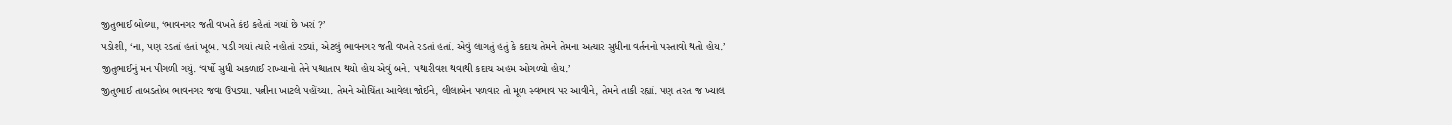જીતુભાઈ બોલ્યા, ‘ભાવનગર જતી વખતે કંઇ કહેતાં ગયાં છે ખરાં ?’
પડોશી, ‘ના, પણ રડતાં હતાં ખૂબ. પડી ગયાં ત્યારે નહોતાં રડ્યાં, એટલું ભાવનગર જતી વખતે રડતાં હતાં. એવું લાગતું હતું કે કદાચ તેમને તેમના અત્યાર સુધીના વર્તનનો પસ્તાવો થતો હોય.’
જીતુભાઈનું મન પીગળી ગયું. ‘વર્ષો સુધી અકળાઈ રાખ્યાનો તેને પશ્ચાતાપ થયો હોય એવું બને. પથારીવશ થવાથી કદાચ અહમ ઓગળ્યો હોય.’
જીતુભાઈ તાબડતોબ ભાવનગર જવા ઉપડ્યા. પત્નીના ખાટલે પહોંચ્યા. તેમને ઓચિંતા આવેલા જોઈને, લીલાબેન પળવાર તો મૂળ સ્વભાવ પર આવીને, તેમને તાકી રહ્યાં. પણ તરત જ ખ્યાલ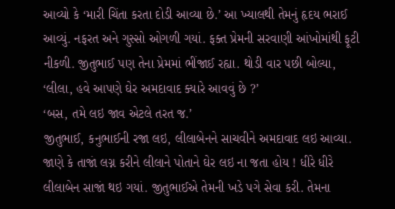આવ્યો કે ‘મારી ચિંતા કરતા દોડી આવ્યા છે.’ આ ખ્યાલથી તેમનું હૃદય ભરાઈ આવ્યું. નફરત અને ગુસ્સો ઓગળી ગયાં. ફક્ત પ્રેમની સરવાણી આંખોમાંથી ફૂટી નીકળી. જીતુભાઈ પણ તેના પ્રેમમાં ભીંજાઈ રહ્યા. થોડી વાર પછી બોલ્યા, ‘લીલા, હવે આપણે ઘેર અમદાવાદ ક્યારે આવવું છે ?’
‘બસ, તમે લઇ જાવ એટલે તરત જ.’
જીતુભાઈ, કનુભાઈની રજા લઇ, લીલાબેનને સાચવીને અમદાવાદ લઇ આવ્યા. જાણે કે તાજાં લગ્ન કરીને લીલાને પોતાને ઘેર લઇ ના જતા હોય ! ધીરે ધીરે લીલાબેન સાજાં થઇ ગયાં. જીતુભાઈએ તેમની ખડે પગે સેવા કરી. તેમના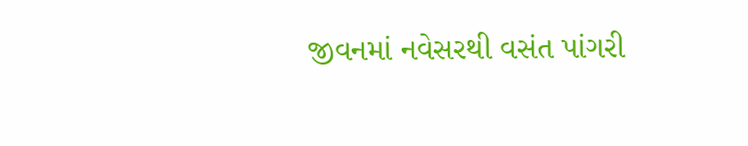જીવનમાં નવેસરથી વસંત પાંગરી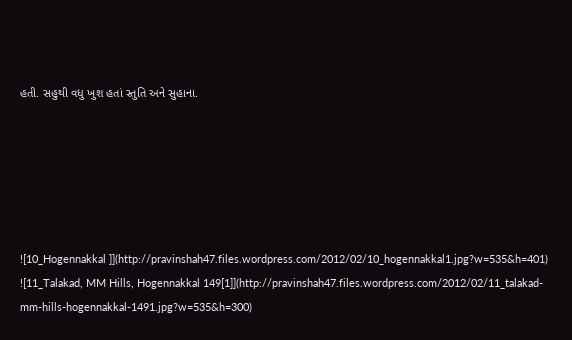હતી. સહુથી વધુ ખુશ હતાં સ્તુતિ અને સુહાના.






![10_Hogennakkal ]](http://pravinshah47.files.wordpress.com/2012/02/10_hogennakkal1.jpg?w=535&h=401)
![11_Talakad, MM Hills, Hogennakkal 149[1]](http://pravinshah47.files.wordpress.com/2012/02/11_talakad-mm-hills-hogennakkal-1491.jpg?w=535&h=300)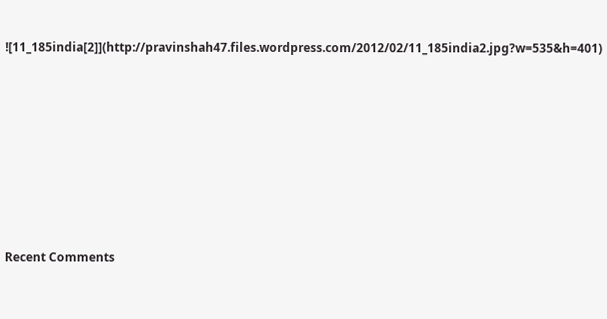![11_185india[2]](http://pravinshah47.files.wordpress.com/2012/02/11_185india2.jpg?w=535&h=401)








Recent Comments